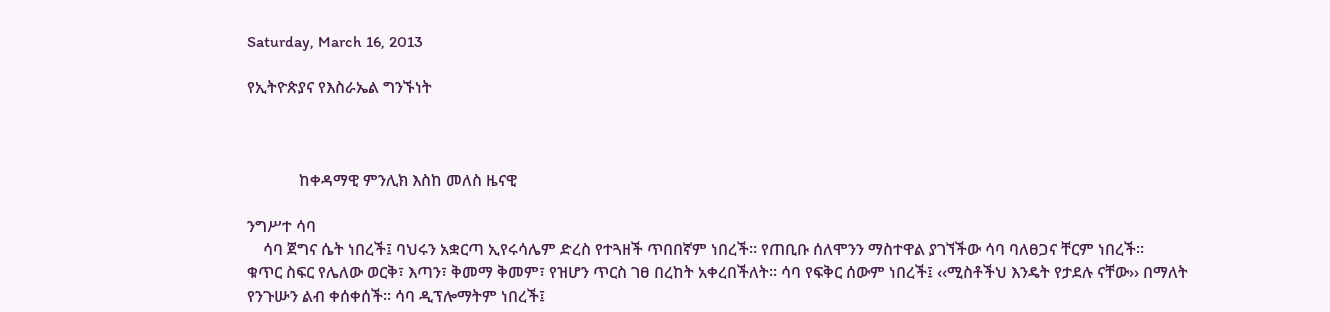Saturday, March 16, 2013

የኢትዮጵያና የእስራኤል ግንኙነት



             ከቀዳማዊ ምንሊክ እስከ መለስ ዜናዊ

ንግሥተ ሳባ
    ሳባ ጀግና ሴት ነበረች፤ ባህሩን አቋርጣ ኢየሩሳሌም ድረስ የተጓዘች ጥበበኛም ነበረች፡፡ የጠቢቡ ሰለሞንን ማስተዋል ያገኘችው ሳባ ባለፀጋና ቸርም ነበረች፡፡
ቁጥር ስፍር የሌለው ወርቅ፣ እጣን፣ ቅመማ ቅመም፣ የዝሆን ጥርስ ገፀ በረከት አቀረበችለት፡፡ ሳባ የፍቅር ሰውም ነበረች፤ ‹‹ሚስቶችህ እንዴት የታደሉ ናቸው›› በማለት የንጉሡን ልብ ቀሰቀሰች፡፡ ሳባ ዲፕሎማትም ነበረች፤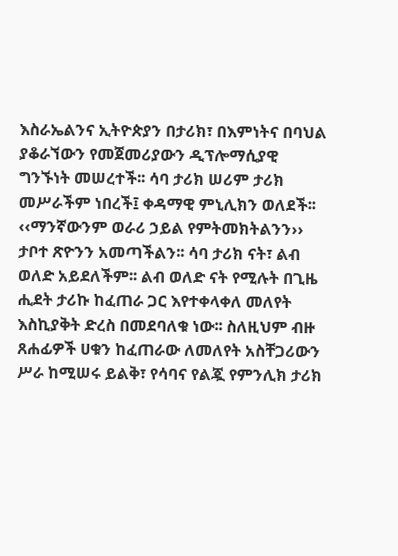እስራኤልንና ኢትዮጵያን በታሪክ፣ በእምነትና በባህል ያቆራኘውን የመጀመሪያውን ዲፕሎማሲያዊ ግንኙነት መሠረተች፡፡ ሳባ ታሪክ ሠሪም ታሪክ መሥራችም ነበረች፤ ቀዳማዊ ምኒሊክን ወለደች፡፡ ‹‹ማንኛውንም ወራሪ ኃይል የምትመክትልንን›› ታቦተ ጽዮንን አመጣችልን፡፡ ሳባ ታሪክ ናት፣ ልብ ወለድ አይደለችም፡፡ ልብ ወለድ ናት የሚሉት በጊዜ ሒደት ታሪኩ ከፈጠራ ጋር እየተቀላቀለ መለየት እስኪያቅት ድረስ በመደባለቁ ነው፡፡ ስለዚህም ብዙ ጸሐፊዎች ሀቁን ከፈጠራው ለመለየት አስቸጋሪውን ሥራ ከሚሠሩ ይልቅ፣ የሳባና የልጇ የምንሊክ ታሪክ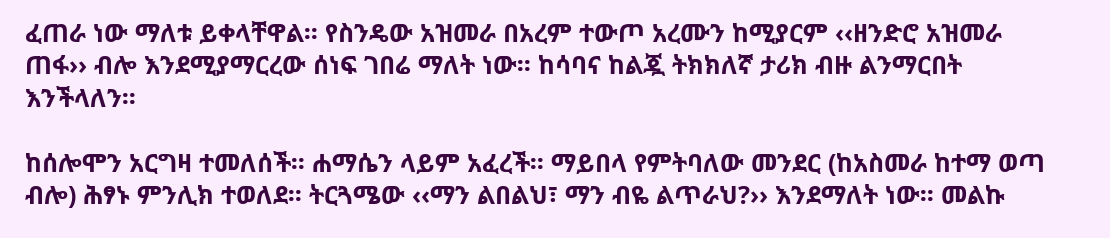ፈጠራ ነው ማለቱ ይቀላቸዋል፡፡ የስንዴው አዝመራ በአረም ተውጦ አረሙን ከሚያርም ‹‹ዘንድሮ አዝመራ ጠፋ›› ብሎ እንደሚያማርረው ሰነፍ ገበሬ ማለት ነው፡፡ ከሳባና ከልጇ ትክክለኛ ታሪክ ብዙ ልንማርበት እንችላለን፡፡

ከሰሎሞን አርግዛ ተመለሰች፡፡ ሐማሴን ላይም አፈረች፡፡ ማይበላ የምትባለው መንደር (ከአስመራ ከተማ ወጣ ብሎ) ሕፃኑ ምንሊክ ተወለደ፡፡ ትርጓሜው ‹‹ማን ልበልህ፣ ማን ብዬ ልጥራህ?›› እንደማለት ነው፡፡ መልኩ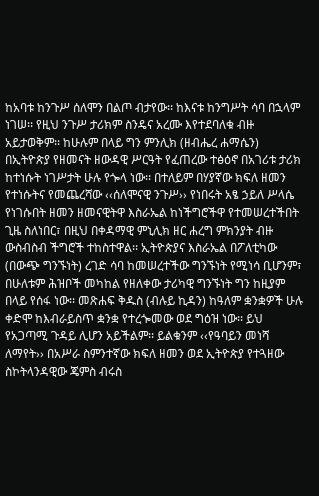ከአባቱ ከንጉሥ ሰለሞን በልጦ ብታየው፡፡ ከእናቱ ከንግሥት ሳባ በኋላም ነገሠ፡፡ የዚህ ንጉሥ ታሪክም ስንዴና አረሙ እየተደባለቁ ብዙ አይታወቅም፡፡ ከሁሉም በላይ ግን ምንሊክ (ዘብሔረ ሐማሴን) በኢትዮጵያ የዘመናት ዘውዳዊ ሥርዓት የፈጠረው ተፅዕኖ በአገሪቱ ታሪክ ከተነሱት ነገሥታት ሁሉ የጐላ ነው፡፡ በተለይም በሃያኛው ክፍለ ዘመን የተነሱትና የመጨረሻው ‹‹ሰለሞናዊ ንጉሥ›› የነበሩት አፄ ኃይለ ሥላሴ የነገሱበት ዘመን ዘመናዊትዋ እስራኤል ከነችግሮችዋ የተመሠረተችበት ጊዜ ስለነበር፣ በዚህ በቀዳማዊ ምኒሊክ ዘር ሐረግ ምክንያት ብዙ ውስብስብ ችግሮች ተከስተዋል፡፡ ኢትዮጵያና እስራኤል በፖለቲካው (በውጭ ግንኙነት) ረገድ ሳባ ከመሠረተችው ግንኙነት የሚነሳ ቢሆንም፣ በሁለቱም ሕዝቦች መካከል የዘለቀው ታሪካዊ ግንኙነት ግን ከዚያም በላይ የሰፋ ነው፡፡ መጽሐፍ ቅዱስ (ብሉይ ኪዳን) ከዓለም ቋንቋዎች ሁሉ ቀድሞ ከእብራይስጥ ቋንቋ የተረጐመው ወደ ግዕዝ ነው፡፡ ይህ የአጋጣሚ ጉዳይ ሊሆን አይችልም፡፡ ይልቁንም ‹‹የዓባይን መነሻ ለማየት›› በአሥራ ስምንተኛው ክፍለ ዘመን ወደ ኢትዮጵያ የተጓዘው ስኮትላንዳዊው ጄምስ ብሩስ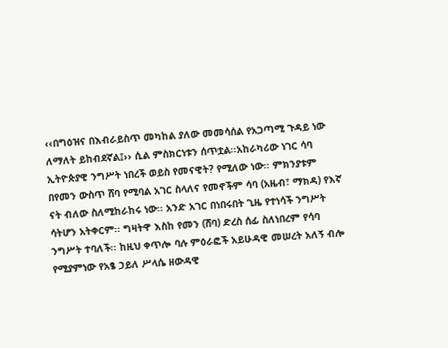‹‹በግዕዝና በእብራይስጥ መካከል ያለው መመሳሰል የአጋጣሚ ጉዳይ ነው ለማለት ይከብደኛል፤›› ሲል ምስክርነቱን ሰጥቷል፡፡አከራካሪው ነገር ሳባ ኢትዮጵያዊ ንግሥት ነበረች ወይስ የመናዊት? የሚለው ነው፡፡ ምክንያቱም በየመን ውስጥ ሸባ የሚባል አገር ስላለና የመኖችም ሳባ (አዜብ፣ ማክዳ) የእኛ ናት ብለው ስለሚከራከሩ ነው፡፡ አንድ አገር በነበሩበት ጊዜ የተነሳች ንግሥት ሳትሆን አትቀርም፡፡ ግዛትዋ እስከ የመን (ሸባ) ድረስ ሰፊ ስለነበረም የሳባ ንግሥት ተባለች፡፡ ከዚህ ቀጥሎ ባሉ ምዕራፎች አይሁዳዊ መሠረት አለኝ ብሎ የሚያምነው የአፄ ኃይለ ሥላሴ ዘውዳዊ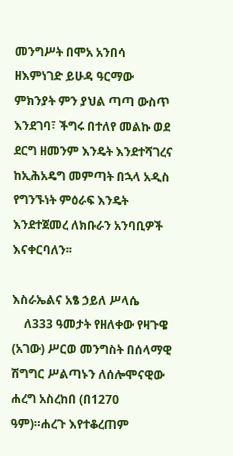መንግሥት በሞአ አንበሳ ዘእምነገድ ይሁዳ ዓርማው ምክንያት ምን ያህል ጣጣ ውስጥ እንደገባ፣ ችግሩ በተለየ መልኩ ወደ ደርግ ዘመንም እንዴት እንደተሻገረና ከኢሕአዴግ መምጣት በኋላ አዲስ የግንኙነት ምዕራፍ እንዴት እንደተጀመረ ለክቡራን አንባቢዎች እናቀርባለን፡፡

እስራኤልና አፄ ኃይለ ሥላሴ
    ለ333 ዓመታት የዘለቀው የዛጉዌ (አገው) ሥርወ መንግስት በሰላማዊ ሽግግር ሥልጣኑን ለሰሎሞናዊው ሐረግ አስረከበ (በ1270 ዓም)።ሐረጉ እየተቆረጠም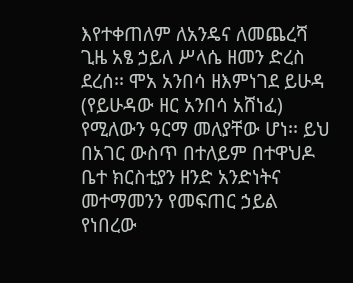እየተቀጠለም ለአንዴና ለመጨረሻ ጊዜ አፄ ኃይለ ሥላሴ ዘመን ድረስ ደረሰ፡፡ ሞአ አንበሳ ዘእምነገደ ይሁዳ (የይሁዳው ዘር አንበሳ አሸነፈ) የሚለውን ዓርማ መለያቸው ሆነ፡፡ ይህ በአገር ውስጥ በተለይም በተዋህዶ ቤተ ክርስቲያን ዘንድ አንድነትና መተማመንን የመፍጠር ኃይል የነበረው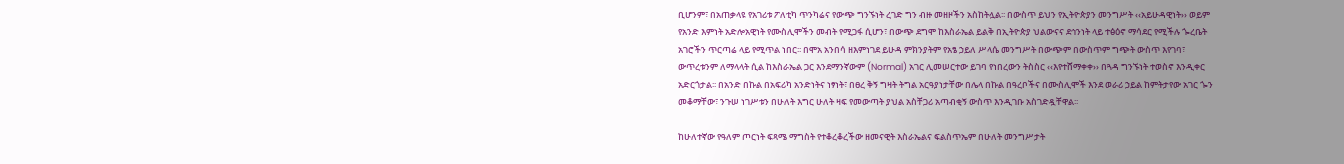ቢሆንም፣ በአጠቃላዩ የአገሪቱ ፖለቲካ ጥንካሬና የውጭ ግንኙነት ረገድ ግን ብዙ መዘዞችን አስከትሏል፡፡ በውስጥ ይህን የኢትዮጵያን መንግሥት ‹‹አይሁዳዊነት›› ወይም የአንድ እምነት አድሎአዊነት የሙስሊሞችን መብት የሚጋፋ ሲሆን፣ በውጭ ደግሞ ከእስራኤል ይልቅ በኢትዮጵያ ህልውናና ደኅንነት ላይ ተፅዕኖ ማሳደር የሚችሉ ጐረቤት አገሮችን ጥርጣሬ ላይ የሚጥል ነበር፡፡ በሞአ አንበሳ ዘእምነገደ ይሁዳ ምክንያትም የአፄ ኃይለ ሥላሴ መንግሥት በውጭም በውስጥም ግጭት ውስጥ እየገባ፣ ውጥረቱንም ለማላላት ሲል ከእስራኤል ጋር እንደማንኛውም (Normal) አገር ሊመሠርተው ይገባ የነበረውን ትስስር ‹‹እየተሸማቀቀ›› በጓዳ ግንኙነት ተወስኖ እንዲቀር አድርጎታል፡፡ በአንድ በኩል በአፍሪካ አንድነትና ነፃነት፣ በፀረ ቅኝ ግዛት ትግል አርዓያነታቸው በሌላ በኩል በዓረቦችና በሙስሊሞች እንደ ወራሪ ኃይል ከምትታየው አገር ጐን መቆማቸው፣ ንጉሠ ነገሥቱን በሁለት እግር ሁለት ዛፍ የመውጣት ያህል አስቸጋሪ አጣብቂኝ ውስጥ እንዲገቡ አስገድዷቸዋል፡፡

ከሁለተኛው የዓለም ጦርነት ፍጻሜ ማግስት የተቆረቆረችው ዘመናዊት እስራኤልና ፍልስጥኤም በሁለት መንግሥታት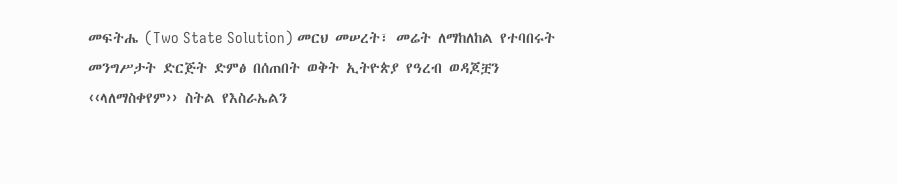መፍትሔ (Two State Solution) መርህ መሠረት፣ መሬት ለማከለከል የተባበሩት መንግሥታት ድርጅት ድምፅ በሰጠበት ወቅት ኢትዮጵያ የዓረብ ወዳጆቿን ‹‹ላለማስቀየም›› ስትል የእስራኤልን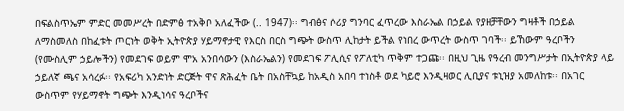በፍልስጥኤም ምድር መመሥረት በድምፅ ተአቅቦ አለፈችው (.. 1947)፡፡ ግብፅና ሶሪያ ግንባር ፈጥረው እስራኤል በኃይል የያዘቻቸውን ግዛቶች በኃይል ለማስመለስ በከፈቱት ጦርነት ወቅት ኢትዮጵያ ሃይማኖታዊ የእርስ በርስ ግጭት ውስጥ ሊከታት ይችል የነበረ ውጥረት ውስጥ ገባች፡፡ ይኸውም ዓረቦችን (የሙስሊም ኃይሎችን) የመደገፍ ወይም ሞአ አንበሳውን (እስራኤልን) የመደገፍ ፖሊሲና የፖለቲካ ጥቅም ተጋጩ፡፡ በዚህ ጊዜ የዓረብ መንግሥታት በኢትዮጵያ ላይ ኃይለኛ ጫና አሳረፉ፡፡ የአፍሪካ አንድነት ድርጅት ዋና ጽሕፈት ቤት በአስቸኳይ ከአዲስ አበባ ተነስቶ ወደ ካይሮ እንዲዛወር ሊቢያና ቱኒዝያ አመለከቱ፡፡ በአገር ውስጥም የሃይማኖት ግጭት እንዲነሳና ዓረቦችና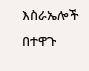እስራኤሎች በተዋጉ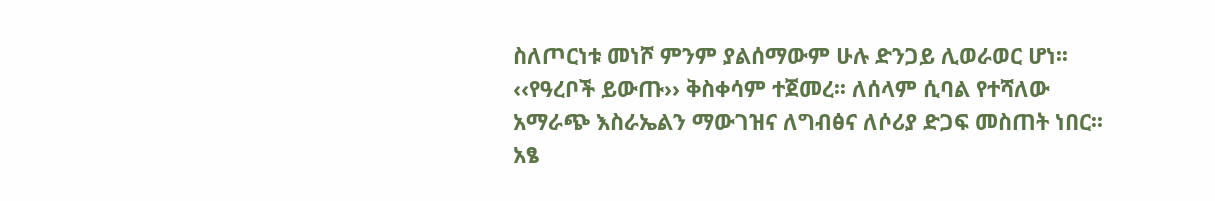ስለጦርነቱ መነሾ ምንም ያልሰማውም ሁሉ ድንጋይ ሊወራወር ሆነ፡፡ ‹‹የዓረቦች ይውጡ›› ቅስቀሳም ተጀመረ፡፡ ለሰላም ሲባል የተሻለው አማራጭ እስራኤልን ማውገዝና ለግብፅና ለሶሪያ ድጋፍ መስጠት ነበር፡፡ አፄ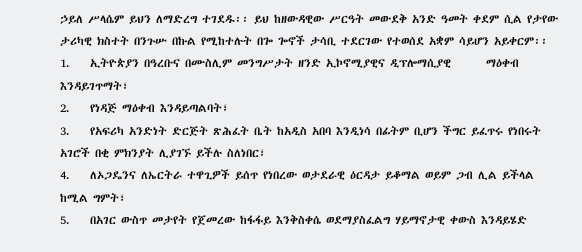ኃይለ ሥላሴም ይህን ለማድረግ ተገደዱ፡፡ ይህ ከዘውዳዊው ሥርዓት መውደቅ አንድ ዓመት ቀደም ሲል የታየው ታሪካዊ ክስተት በንጉሡ በኩል የሚከተሉት በጐ ጐኖች ታሳቢ ተደርገው የተወሰደ አቋም ሳይሆን አይቀርም፡፡
1.    ኢትዮጵያን በዓረቡና በሙስሊም መንግሥታት ዘንድ ኢኮኖሚያዊና ዲፕሎማሲያዊ       ማዕቀብ እንዳይገጥማት፣
2.    የነዳጅ ማዕቀብ እንዳይጣልባት፣
3.    የአፍሪካ አንድነት ድርጅት ጽሕፈት ቤት ከአዲስ አበባ እንዲነሳ በፊትም ቢሆን ችግር ይፈጥሩ የነበሩት አገሮች በቂ ምክንያት ሊያገኙ ይችሉ ስለነበር፣
4.    ለኦጋዴንና ለኤርትራ ተዋጊዎች ይሰጥ የነበረው ወታደራዊ ዕርዳታ ይቆማል ወይም ጋብ ሊል ይችላል ከሚል ግምት፣
5.    በአገር ውስጥ መታየት የጀመረው ከፋፋይ እንቅስቀሴ ወደማያስፈልግ ሃይማኖታዊ ቀውስ እንዳይሄድ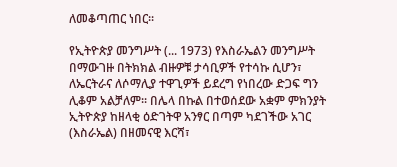ለመቆጣጠር ነበር፡፡

የኢትዮጵያ መንግሥት (... 1973) የእስራኤልን መንግሥት በማውገዙ በትክክል ብዙዎቹ ታሳቢዎች የተሳኩ ሲሆን፣ ለኤርትራና ለሶማሊያ ተዋጊዎች ይደረግ የነበረው ድጋፍ ግን ሊቆም አልቻለም፡፡ በሌላ በኩል በተወሰደው አቋም ምክንያት ኢትዮጵያ ከዘላቂ ዕድገትዋ አንፃር በጣም ካደገችው አገር (እስራኤል) በዘመናዊ እርሻ፣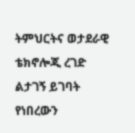ትምህርትና ወታደራዊ ቴክኖሎጂ ረገድ ልታገኝ ይገባት የነበረውን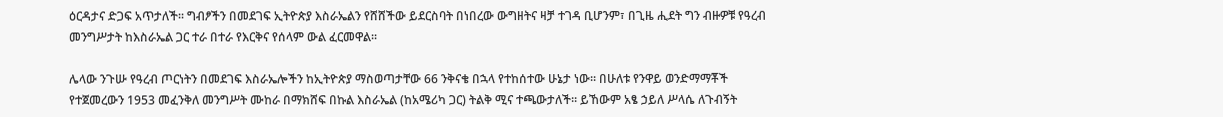ዕርዳታና ድጋፍ አጥታለች፡፡ ግብፆችን በመደገፍ ኢትዮጵያ እስራኤልን የሸሸችው ይደርስባት በነበረው ውግዘትና ዛቻ ተገዳ ቢሆንም፣ በጊዜ ሒደት ግን ብዙዎቹ የዓረብ መንግሥታት ከእስራኤል ጋር ተራ በተራ የእርቅና የሰላም ውል ፈርመዋል፡፡

ሌላው ንጉሡ የዓረብ ጦርነትን በመደገፍ እስራኤሎችን ከኢትዮጵያ ማስወጣታቸው 66 ንቅናቄ በኋላ የተከሰተው ሁኔታ ነው፡፡ በሁለቱ የንዋይ ወንድማማቾች የተጀመረውን 1953 መፈንቅለ መንግሥት ሙከራ በማክሸፍ በኩል እስራኤል (ከአሜሪካ ጋር) ትልቅ ሚና ተጫውታለች፡፡ ይኸውም አፄ ኃይለ ሥላሴ ለጉብኝት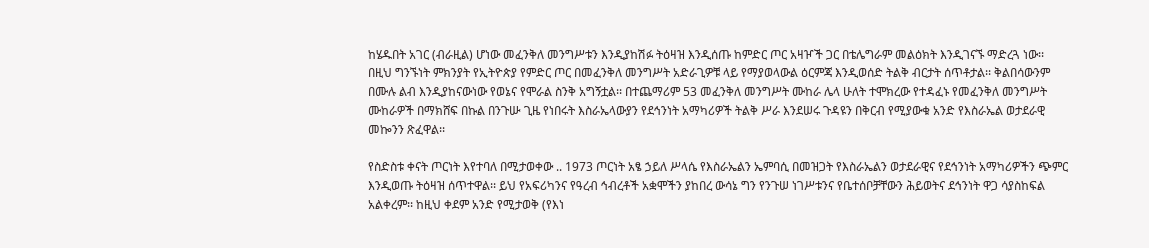ከሄዱበት አገር (ብራዚል) ሆነው መፈንቅለ መንግሥቱን እንዲያከሽፉ ትዕዛዝ እንዲሰጡ ከምድር ጦር አዛዦች ጋር በቴሌግራም መልዕክት እንዲገናኙ ማድረጓ ነው፡፡ በዚህ ግንኙነት ምክንያት የኢትዮጵያ የምድር ጦር በመፈንቅለ መንግሥት አድራጊዎቹ ላይ የማያወላውል ዕርምጃ እንዲወሰድ ትልቅ ብርታት ሰጥቶታል፡፡ ቅልበሳውንም በሙሉ ልብ እንዲያከናውነው የወኔና የሞራል ስንቅ አግኝቷል፡፡ በተጨማሪም 53 መፈንቅለ መንግሥት ሙከራ ሌላ ሁለት ተሞክረው የተዳፈኑ የመፈንቅለ መንግሥት ሙከራዎች በማክሸፍ በኩል በንጉሡ ጊዜ የነበሩት እስራኤላውያን የደኅንነት አማካሪዎች ትልቅ ሥራ እንደሠሩ ጉዳዩን በቅርብ የሚያውቁ አንድ የእስራኤል ወታደራዊ መኰንን ጽፈዋል፡፡

የስድስቱ ቀናት ጦርነት እየተባለ በሚታወቀው .. 1973 ጦርነት አፄ ኃይለ ሥላሴ የእስራኤልን ኤምባሲ በመዝጋት የእስራኤልን ወታደራዊና የደኅንነት አማካሪዎችን ጭምር እንዲወጡ ትዕዛዝ ሰጥተዋል፡፡ ይህ የአፍሪካንና የዓረብ ኅብረቶች አቋሞችን ያከበረ ውሳኔ ግን የንጉሠ ነገሥቱንና የቤተሰቦቻቸውን ሕይወትና ደኅንነት ዋጋ ሳያስከፍል አልቀረም፡፡ ከዚህ ቀደም አንድ የሚታወቅ (የእነ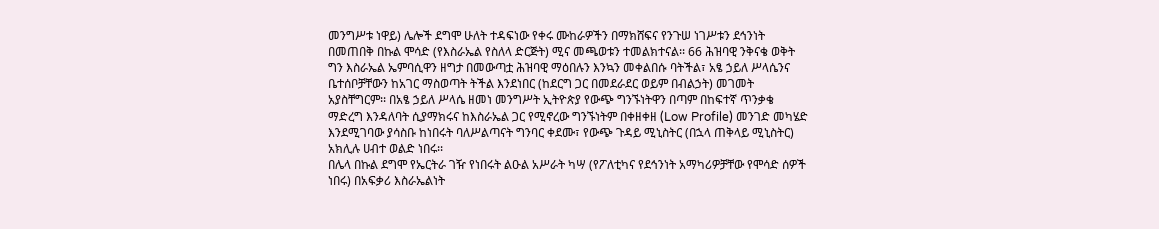መንግሥቱ ነዋይ) ሌሎች ደግሞ ሁለት ተዳፍነው የቀሩ ሙከራዎችን በማክሸፍና የንጉሠ ነገሥቱን ደኅንነት በመጠበቅ በኩል ሞሳድ (የእስራኤል የስለላ ድርጅት) ሚና መጫወቱን ተመልክተናል፡፡ 66 ሕዝባዊ ንቅናቄ ወቅት ግን እስራኤል ኤምባሲዋን ዘግታ በመውጣቷ ሕዝባዊ ማዕበሉን እንኳን መቀልበሱ ባትችል፣ አፄ ኃይለ ሥላሴንና ቤተሰቦቻቸውን ከአገር ማስወጣት ትችል እንደነበር (ከደርግ ጋር በመደራደር ወይም በብልኃት) መገመት አያስቸግርም፡፡ በአፄ ኃይለ ሥላሴ ዘመነ መንግሥት ኢትዮጵያ የውጭ ግንኙነትዋን በጣም በከፍተኛ ጥንቃቄ ማድረግ እንዳለባት ሲያማክሩና ከእስራኤል ጋር የሚኖረው ግንኙነትም በቀዘቀዘ (Low Profile) መንገድ መካሄድ እንደሚገባው ያሳስቡ ከነበሩት ባለሥልጣናት ግንባር ቀደሙ፣ የውጭ ጉዳይ ሚኒስትር (በኋላ ጠቅላይ ሚኒስትር) አክሊሉ ሀብተ ወልድ ነበሩ፡፡
በሌላ በኩል ደግሞ የኤርትራ ገዥ የነበሩት ልዑል አሥራት ካሣ (የፖለቲካና የደኅንነት አማካሪዎቻቸው የሞሳድ ሰዎች ነበሩ) በአፍቃሪ እስራኤልነት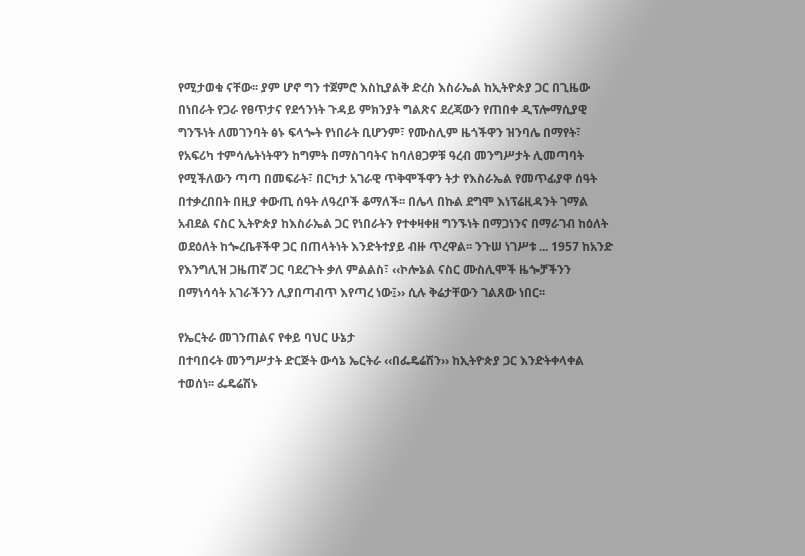የሚታወቁ ናቸው፡፡ ያም ሆኖ ግን ተጀምሮ እስኪያልቅ ድረስ እስራኤል ከኢትዮጵያ ጋር በጊዜው በነበራት የጋራ የፀጥታና የደኅንነት ጉዳይ ምክንያት ግልጽና ደረጃውን የጠበቀ ዲፕሎማሲያዊ ግንኙነት ለመገንባት ፅኑ ፍላጐት የነበራት ቢሆንም፣ የሙስሊም ዜጎችዋን ዝንባሌ በማየት፣ የአፍሪካ ተምሳሌትነትዋን ከግምት በማስገባትና ከባለፀጋዎቹ ዓረብ መንግሥታት ሊመጣባት የሚችለውን ጣጣ በመፍራት፣ በርካታ አገራዊ ጥቅሞችዋን ትታ የእስራኤል የመጥፊያዋ ሰዓት በተቃረበበት በዚያ ቀውጢ ሰዓት ለዓረቦች ቆማለች፡፡ በሌላ በኩል ደግሞ እነፕሬዚዳንት ገማል አብደል ናስር ኢትዮጵያ ከእስራኤል ጋር የነበራትን የተቀዛቀዘ ግንኙነት በማጋነንና በማራገብ ከዕለት ወደዕለት ከጐረቤቶችዋ ጋር በጠላትነት እንድትተያይ ብዙ ጥረዋል፡፡ ንጉሠ ነገሥቱ ... 1957 ከአንድ የእንግሊዝ ጋዜጠኛ ጋር ባደረጉት ቃለ ምልልስ፣ ‹‹ኮሎኔል ናስር ሙስሊሞች ዜጐቻችንን በማነሳሳት አገራችንን ሊያበጣብጥ እየጣረ ነው፤›› ሲሉ ቅሬታቸውን ገልጸው ነበር፡፡

የኤርትራ መገንጠልና የቀይ ባህር ሁኔታ
በተባበሩት መንግሥታት ድርጅት ውሳኔ ኤርትራ ‹‹በፌዴሬሽን›› ከኢትዮጵያ ጋር እንድትቀላቀል ተወሰነ፡፡ ፌዴሬሽኑ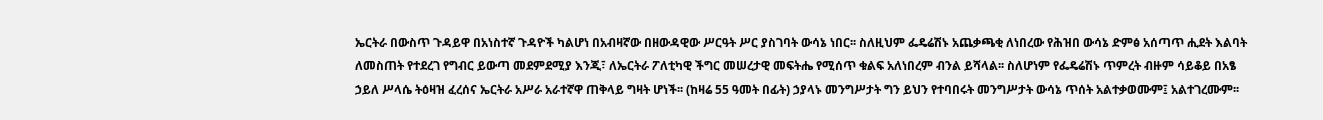ኤርትራ በውስጥ ጉዳይዋ በአነስተኛ ጉዳዮች ካልሆነ በአብዛኛው በዘውዳዊው ሥርዓት ሥር ያስገባት ውሳኔ ነበር፡፡ ስለዚህም ፌዴሬሽኑ አጨቃጫቂ ለነበረው የሕዝበ ውሳኔ ድምፅ አሰጣጥ ሒደት እልባት ለመስጠት የተደረገ የግብር ይውጣ መደምደሚያ እንጂ፣ ለኤርትራ ፖለቲካዊ ችግር መሠረታዊ መፍትሔ የሚሰጥ ቁልፍ አለነበረም ብንል ይሻላል፡፡ ስለሆነም የፌዴሬሽኑ ጥምረት ብዙም ሳይቆይ በአፄ ኃይለ ሥላሴ ትዕዛዝ ፈረሰና ኤርትራ አሥራ አራተኛዋ ጠቅላይ ግዛት ሆነች፡፡ (ከዛሬ 55 ዓመት በፊት) ኃያላኑ መንግሥታት ግን ይህን የተባበሩት መንግሥታት ውሳኔ ጥሰት አልተቃወሙም፤ አልተገረሙም፡፡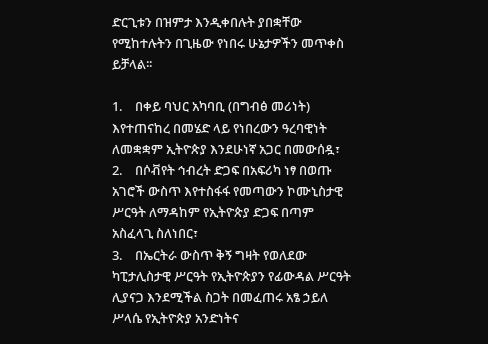ድርጊቱን በዝምታ እንዲቀበሉት ያበቋቸው የሚከተሉትን በጊዜው የነበሩ ሁኔታዎችን መጥቀስ ይቻላል፡፡

1.    በቀይ ባህር አካባቢ (በግብፅ መሪነት) እየተጠናከረ በመሄድ ላይ የነበረውን ዓረባዊነት ለመቋቋም ኢትዮጵያ እንደሁነኛ አጋር በመውሰዷ፣
2.    በሶቭየት ኅብረት ድጋፍ በአፍሪካ ነፃ በወጡ አገሮች ውስጥ እየተስፋፋ የመጣውን ኮሙኒስታዊ ሥርዓት ለማዳከም የኢትዮጵያ ድጋፍ በጣም አስፈላጊ ስለነበር፣
3.    በኤርትራ ውስጥ ቅኝ ግዛት የወለደው ካፒታሊስታዊ ሥርዓት የኢትዮጵያን የፊውዳል ሥርዓት ሊያናጋ እንደሚችል ስጋት በመፈጠሩ አፄ ኃይለ ሥላሴ የኢትዮጵያ አንድነትና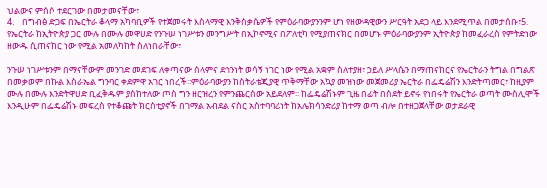ህልውና ምሰሶ ተደርገው በመታመናቸው፣
4.    በግብፅ ድጋፍ በኤርትራ ቆላማ አካባቢዎች የተጀመሩት እስላማዊ እንቅስቃሴዎች የምዕራባውያንንም ሆነ የዘውዳዊውን ሥርዓት አደጋ ላይ እንደሚጥል በመታሰቡ፣5.    የኤርትራ ከኢትዮጵያ ጋር ሙሉ በሙሉ መዋሀድ የንጉሠ ነገሥቱን መንግሥት በኢኮኖሚና በፖለቲካ የሚያጠናክር በመሆኑ ምዕራባውያንም ኢትዮጵያ ከመፈራረስ የምትድነው ዘውዱ ሲጠናከር ነው የሚል አመለካከት ስለነበራቸው፣

ንጉሠ ነገሥቱንም በማናቸውም መንገድ መደገፍ ለቀጣናው ሰላምና ደኅንነት ወሳኝ ነገር ነው የሚል አቋም ስለተያዘ፣ ኃይለ ሥላሴን በማጠናከርና የኤርትራን ትግል በግልጽ በመቃወም በኩል እስራኤል ግንባር ቀደምዋ አገር ነበረች፡፡ምዕራባውያን ከስትራቴጂያዊ ጥቅማቸው አኳያ መዝነው መጀመሪያ ኤርትራ በፌዴሬሽን እንድትጣመር፣ ከዚያም ሙሉ በሙሉ እንድትዋሀድ ቢፈቅዱም ያስከተለው ጦስ ግን ዘርዝረን የምንጨርሰው አይደለም፡፡ ከፌዴሬሽኑም ጊዜ በፊት በስደት ይኖሩ የነበሩት የኤርትራ ወጣት ሙስሊሞች እንዲሁም በፌዴሬሽኑ መፍረስ የተቆጩት ክርስቲያኖች በገማል አብደል ናስር አስተባባሪነት ከአሌክሳንድሪያ ከተማ ወጣ ብሎ በተዘጋጀላቸው ወታደራዊ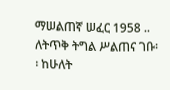ማሠልጠኛ ሠፈር 1958 .. ለትጥቅ ትግል ሥልጠና ገቡ፡፡ ከሁለት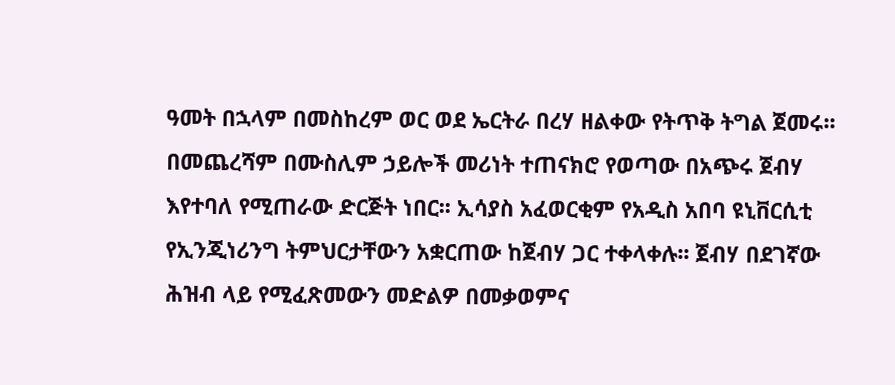ዓመት በኋላም በመስከረም ወር ወደ ኤርትራ በረሃ ዘልቀው የትጥቅ ትግል ጀመሩ፡፡ በመጨረሻም በሙስሊም ኃይሎች መሪነት ተጠናክሮ የወጣው በአጭሩ ጀብሃ እየተባለ የሚጠራው ድርጅት ነበር፡፡ ኢሳያስ አፈወርቂም የአዲስ አበባ ዩኒቨርሲቲ የኢንጂነሪንግ ትምህርታቸውን አቋርጠው ከጀብሃ ጋር ተቀላቀሉ፡፡ ጀብሃ በደገኛው ሕዝብ ላይ የሚፈጽመውን መድልዎ በመቃወምና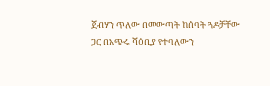ጀብሃን ጥለው በመውጣት ከሰባት ጓዶቻቸው ጋር በአጭሩ ሻዕቢያ የተባለውን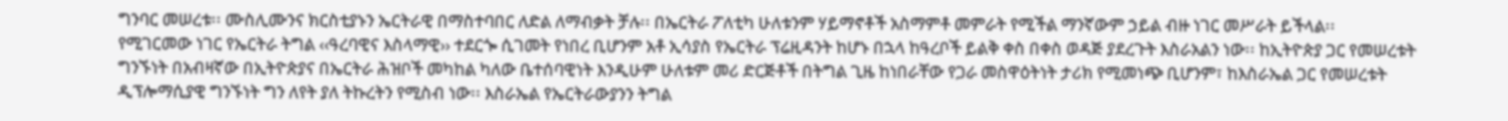ግንባር መሠረቱ፡፡ ሙስሊሙንና ክርስቲያኑን ኤርትራዊ በማስተባበር ለድል ለማብቃት ቻሉ፡፡ በኤርትራ ፖለቲካ ሁለቱንም ሃይማኖቶች አስማምቶ መምራት የሚችል ማንኛውም ኃይል ብዙ ነገር መሥራት ይችላል፡፡
የሚገርመው ነገር የኤርትራ ትግል ‹‹ዓረባዊና እስላማዊ›› ተደርጐ ሲገመት የነበረ ቢሆንም አቶ ኢሳያስ የኤርትራ ፕሬዚዳንት ከሆኑ በኋላ ከዓረቦች ይልቅ ቀስ በቀስ ወዳጅ ያደረጉት እስራአልን ነው፡፡ ከኢትዮጵያ ጋር የመሠረቱት ግንኙነት በአብዛኛው በኢትዮጵያና በኤርትራ ሕዝቦች መካከል ካለው ቤተሰባዊነት እንዲሁም ሁለቱም መሪ ድርጅቶች በትግል ጊዜ ከነበራቸው የጋራ መስዋዕትነት ታሪክ የሚመነጭ ቢሆንም፣ ከእስራኤል ጋር የመሠረቱት ዲፕሎማሲያዊ ግንኙነት ግን ለየት ያለ ትኩረትን የሚስብ ነው፡፡ እስራኤል የኤርትራውያንን ትግል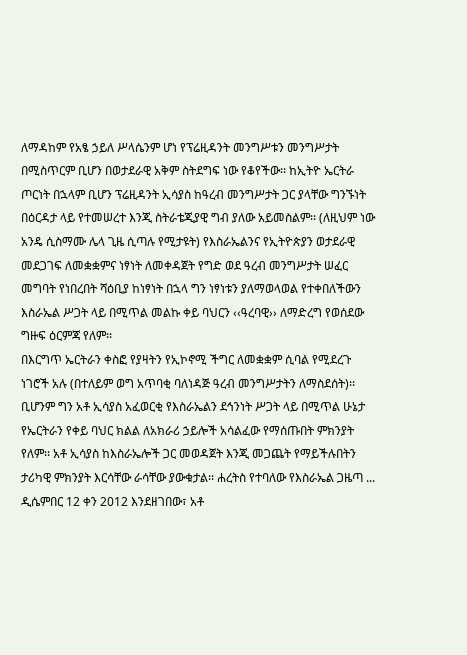ለማዳከም የአፄ ኃይለ ሥላሴንም ሆነ የፕሬዚዳንት መንግሥቱን መንግሥታት በሚስጥርም ቢሆን በወታደራዊ አቅም ስትደግፍ ነው የቆየችው፡፡ ከኢትዮ ኤርትራ ጦርነት በኋላም ቢሆን ፕሬዚዳንት ኢሳያስ ከዓረብ መንግሥታት ጋር ያላቸው ግንኙነት በዕርዳታ ላይ የተመሠረተ እንጂ ስትራቴጂያዊ ግብ ያለው አይመስልም፡፡ (ለዚህም ነው አንዴ ሲስማሙ ሌላ ጊዜ ሲጣሉ የሚታዩት) የእስራኤልንና የኢትዮጵያን ወታደራዊ መደጋገፍ ለመቋቋምና ነፃነት ለመቀዳጀት የግድ ወደ ዓረብ መንግሥታት ሠፈር መግባት የነበረበት ሻዕቢያ ከነፃነት በኋላ ግን ነፃነቱን ያለማወላወል የተቀበለችውን እስራኤል ሥጋት ላይ በሚጥል መልኩ ቀይ ባህርን ‹‹ዓረባዊ›› ለማድረግ የወሰደው ግዙፍ ዕርምጃ የለም፡፡
በእርግጥ ኤርትራን ቀስፎ የያዛትን የኢኮኖሚ ችግር ለመቋቋም ሲባል የሚደረጉ ነገሮች አሉ (በተለይም ወግ አጥባቂ ባለነዳጅ ዓረብ መንግሥታትን ለማስደሰት)፡፡ ቢሆንም ግን አቶ ኢሳያስ አፈወርቂ የእስራኤልን ደኅንነት ሥጋት ላይ በሚጥል ሁኔታ የኤርትራን የቀይ ባህር ክልል ለአክራሪ ኃይሎች አሳልፈው የማሰጡበት ምክንያት የለም፡፡ አቶ ኢሳያስ ከእስራኤሎች ጋር መወዳጀት እንጂ መጋጨት የማይችሉበትን ታሪካዊ ምክንያት እርሳቸው ራሳቸው ያውቁታል፡፡ ሐረትስ የተባለው የእስራኤል ጋዜጣ ... ዲሴምበር 12 ቀን 2012 እንደዘገበው፣ አቶ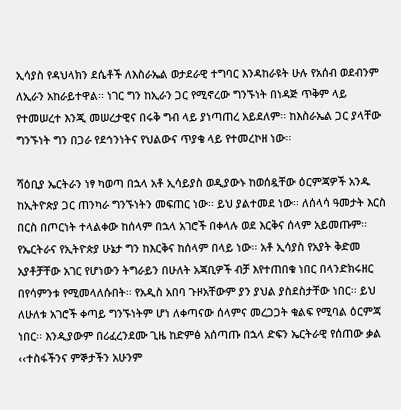ኢሳያስ የዳህላክን ደሴቶች ለእስራኤል ወታደራዊ ተግባር እንዳከራዩት ሁሉ የአሰብ ወደብንም ለኢራን አከራይተዋል፡፡ ነገር ግን ከኢራን ጋር የሚኖረው ግንኙነት በነዳጅ ጥቅም ላይ የተመሠረተ እንጂ መሠረታዊና በሩቅ ግብ ላይ ያነጣጠረ አይደለም፡፡ ከእስራኤል ጋር ያላቸው ግንኙነት ግን በጋራ የደኅንነትና የህልውና ጥያቄ ላይ የተመረኮዘ ነው፡፡

ሻዕቢያ ኤርትራን ነፃ ካወጣ በኋላ አቶ ኢሳይያስ ወዲያውኑ ከወሰዷቸው ዕርምጃዎች አንዱ ከኢትዮጵያ ጋር ጠንካራ ግንኙነትን መፍጠር ነው፡፡ ይህ ያልተመደ ነው፡፡ ለሰላሳ ዓመታት እርስ በርስ በጦርነት ተላልቀው ከሰላም በኋላ አገሮች በቀላሉ ወደ እርቅና ሰላም አይመጡም፡፡ የኤርትራና የኢትዮጵያ ሁኔታ ግን ከእርቅና ከሰላም በላይ ነው፡፡ አቶ ኢሳያስ የአያት ቅድመ አያቶቻቸው አገር የሆነውን ትግራይን በሁለት አጃቢዎች ብቻ እየተጠበቁ ነበር በላንድክሩዘር በየሳምንቱ የሚመላለሱበት፡፡ የአዲስ አበባ ጉዞአቸውም ያን ያህል ያስደስታቸው ነበር፡፡ ይህ ለሁለቱ አገሮች ቀጣይ ግንኙነትም ሆነ ለቀጣናው ሰላምና መረጋጋት ቁልፍ የሚባል ዕርምጃ ነበር፡፡ እንዲያውም በሪፈረንደሙ ጊዜ ከድምፅ አሰጣጡ በኋላ ድፍን ኤርትራዊ የሰጠው ቃል ‹‹ተስፋችንና ምኞታችን አሁንም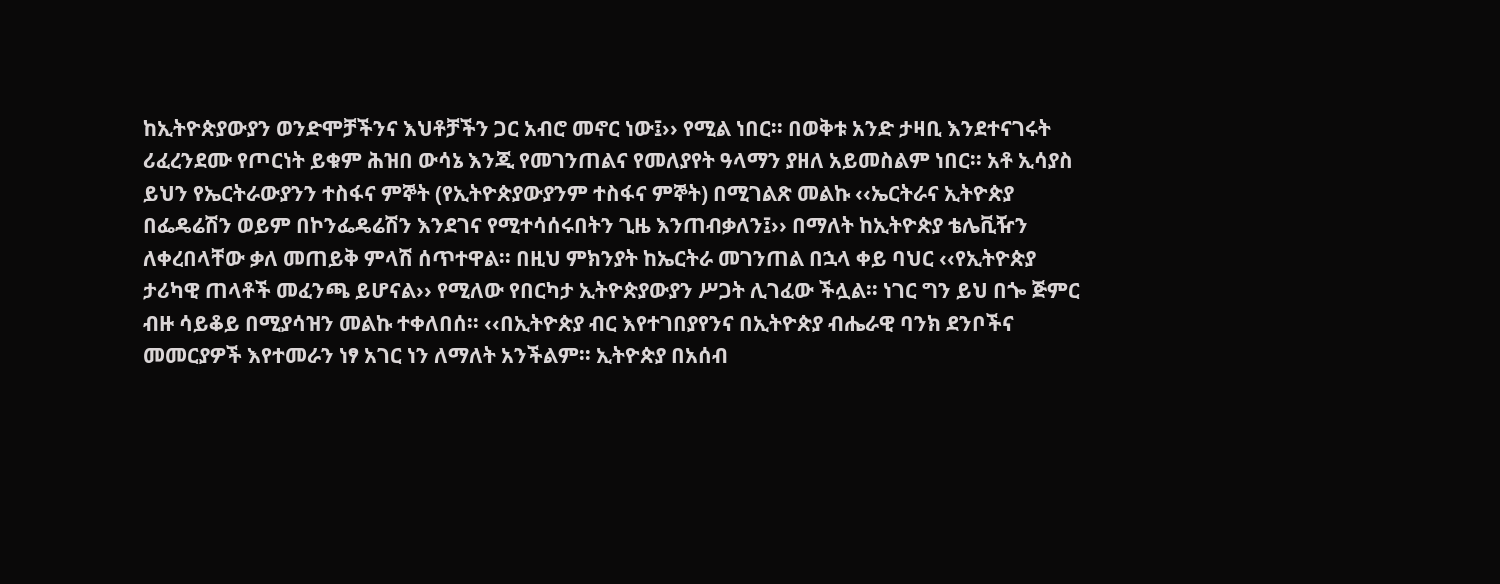ከኢትዮጵያውያን ወንድሞቻችንና እህቶቻችን ጋር አብሮ መኖር ነው፤›› የሚል ነበር፡፡ በወቅቱ አንድ ታዛቢ እንደተናገሩት ሪፈረንደሙ የጦርነት ይቁም ሕዝበ ውሳኔ እንጂ የመገንጠልና የመለያየት ዓላማን ያዘለ አይመስልም ነበር፡፡ አቶ ኢሳያስ ይህን የኤርትራውያንን ተስፋና ምኞት (የኢትዮጵያውያንም ተስፋና ምኞት) በሚገልጽ መልኩ ‹‹ኤርትራና ኢትዮጵያ በፌዴሬሽን ወይም በኮንፌዴሬሽን እንደገና የሚተሳሰሩበትን ጊዜ እንጠብቃለን፤›› በማለት ከኢትዮጵያ ቴሌቪዥን ለቀረበላቸው ቃለ መጠይቅ ምላሽ ሰጥተዋል፡፡ በዚህ ምክንያት ከኤርትራ መገንጠል በኋላ ቀይ ባህር ‹‹የኢትዮጵያ ታሪካዊ ጠላቶች መፈንጫ ይሆናል›› የሚለው የበርካታ ኢትዮጵያውያን ሥጋት ሊገፈው ችሏል፡፡ ነገር ግን ይህ በጐ ጅምር ብዙ ሳይቆይ በሚያሳዝን መልኩ ተቀለበሰ፡፡ ‹‹በኢትዮጵያ ብር እየተገበያየንና በኢትዮጵያ ብሔራዊ ባንክ ደንቦችና መመርያዎች እየተመራን ነፃ አገር ነን ለማለት አንችልም፡፡ ኢትዮጵያ በአሰብ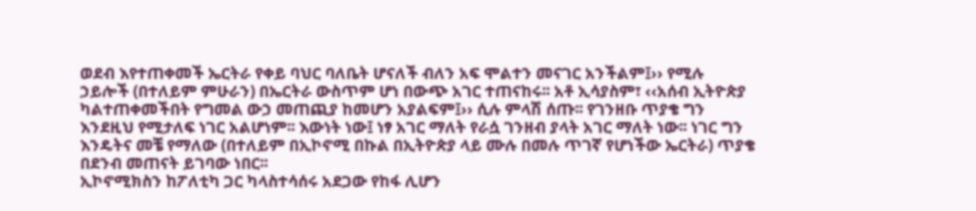ወደብ እየተጠቀመች ኤርትራ የቀይ ባህር ባለቤት ሆናለች ብለን አፍ ሞልተን መናገር አንችልም፤›› የሚሉ ኃይሎች (በተለይም ምሁራን) በኤርትራ ውስጥም ሆነ በውጭ አገር ተጠናከሩ፡፡ አቶ ኢሳያስም፣ ‹‹አሰብ ኢትዮጵያ ካልተጠቀመችበት የግመል ውኃ መጠጪያ ከመሆን አያልፍም፤›› ሲሉ ምላሽ ሰጡ፡፡ የገንዘቡ ጥያቄ ግን እንደዚህ የሚታለፍ ነገር አልሆነም፡፡ እውነት ነው፤ ነፃ አገር ማለት የራሷ ገንዘብ ያላት አገር ማለት ነው፡፡ ነገር ግን እንዴትና መቼ የማለው (በተለይም በኢኮኖሚ በኩል በኢትዮጵያ ላይ ሙሉ በመሉ ጥገኛ የሆነችው ኤርትራ) ጥያቄ በደንብ መጠናት ይገባው ነበር፡፡
ኢኮኖሚክስን ከፖለቲካ ጋር ካላስተሳሰሩ አደጋው የከፋ ሊሆን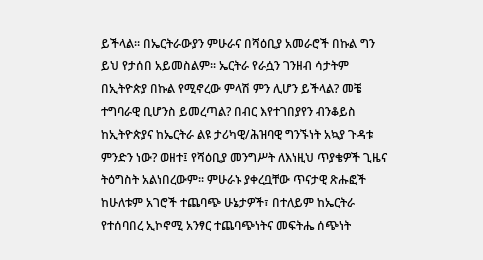ይችላል፡፡ በኤርትራውያን ምሁራና በሻዕቢያ አመራሮች በኩል ግን ይህ የታሰበ አይመስልም፡፡ ኤርትራ የራሷን ገንዘብ ሳታትም በኢትዮጵያ በኩል የሚኖረው ምላሽ ምን ሊሆን ይችላል? መቼ ተግባራዊ ቢሆንስ ይመረጣል? በብር እየተገበያየን ብንቆይስ ከኢትዮጵያና ከኤርትራ ልዩ ታሪካዊ/ሕዝባዊ ግንኙነት አኳያ ጉዳቱ ምንድን ነው? ወዘተ፤ የሻዕቢያ መንግሥት ለእነዚህ ጥያቄዎች ጊዜና ትዕግስት አልነበረውም፡፡ ምሁራኑ ያቀረቧቸው ጥናታዊ ጽሑፎች ከሁለቱም አገሮች ተጨባጭ ሁኔታዎች፣ በተለይም ከኤርትራ የተሰባበረ ኢኮኖሚ አንፃር ተጨባጭነትና መፍትሔ ሰጭነት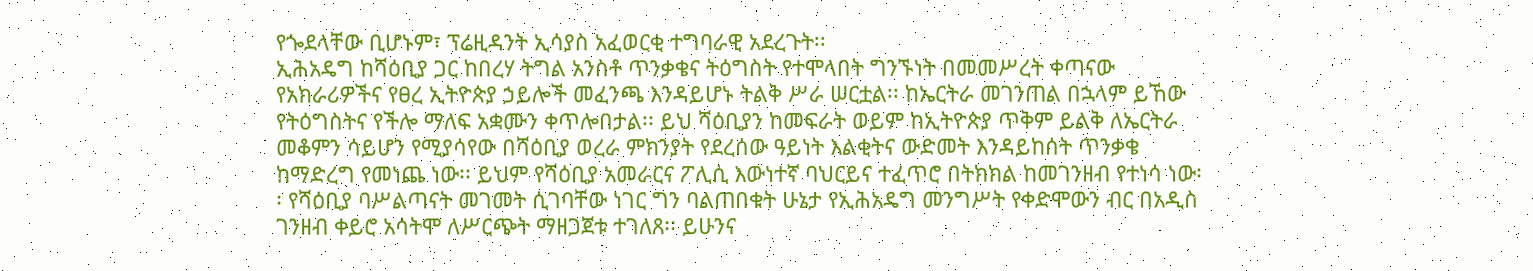የጐደላቸው ቢሆኑም፣ ፕሬዚዳንት ኢሳያስ አፈወርቂ ተግባራዊ አደረጉት፡፡
ኢሕአዴግ ከሻዕቢያ ጋር ከበረሃ ትግል አንስቶ ጥንቃቄና ትዕግስት የተሞላበት ግንኙነት በመመሥረት ቀጣናው የአክራሪዎችና የፀረ ኢትዮጵያ ኃይሎች መፈንጫ እንዳይሆኑ ትልቅ ሥራ ሠርቷል፡፡ ከኤርትራ መገንጠል በኋላም ይኸው የትዕግስትና የችሎ ማለፍ አቋሙን ቀጥሎበታል፡፡ ይህ ሻዕቢያን ከመፍራት ወይም ከኢትዮጵያ ጥቅም ይልቅ ለኤርትራ መቆምን ሳይሆን የሚያሳየው በሻዕቢያ ወረራ ምክንያት የደረሰው ዓይነት እልቂትና ውድመት እንዳይከሰት ጥንቃቄ ከማድረግ የመነጨ ነው፡፡ ይህም የሻዕቢያ አመራርና ፖሊሲ እውነተኛ ባህርይና ተፈጥሮ በትክክል ከመገንዘብ የተነሳ ነው፡፡ የሻዕቢያ ባሥልጣናት መገመት ሲገባቸው ነገር ግን ባልጠበቁት ሁኔታ የኢሕአዴግ መንግሥት የቀድሞውን ብር በአዲስ ገንዘብ ቀይሮ አሳትሞ ለሥርጭት ማዘጋጀቱ ተገለጸ፡፡ ይሁንና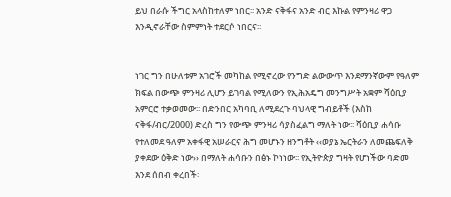ይህ በራሱ ችግር አላስከተለም ነበር፡፡ አንድ ናቅፋና አንድ ብር እኩል የምንዛሪ ዋጋ እንዲኖራቸው ስምምነት ተደርሶ ነበርና፡፡


ነገር ግን በሁለቱም አገሮች መካከል የሚኖረው የንግድ ልውውጥ እንደማንኛውም የዓለም ክፍል በውጭ ምንዛሪ ሊሆን ይገባል የሚለውን የኢሕአዴግ መንግሥት አቋም ሻዕቢያ አምርሮ ተቃወመው፡፡ በድንበር አካባቢ ለሚደረጉ ባህላዊ ግብይቶች (እስከ ናቅፋ/ብር/2000) ድረስ ግን የውጭ ምንዛሪ ሳያስፈልግ ማለት ነው፡፡ ሻዕቢያ ሐሳቡ የተለመደ ዓለም አቀፋዊ አሠራርና ሕግ መሆኑን ዘንግቶት ‹‹ወያኔ ኤርትራን ለመጨፍለቅ ያቀደው ዕቅድ ነው›› በማለት ሐሳቡን በፅኑ ኮነነው፡፡ የኢትዮጵያ ግዛት የሆነችው ባድመ እንደ ሰበብ ቀረበች፡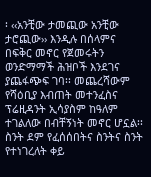፡ ‹‹አንቺው ታመጪው አንቺው ታሮጪው›› እንዲሉ በሰላምና በፍቅር መኖር የጀመሩትን ወንድማማች ሕዝቦች እንደገና ያጨፋጭፍ ገባ፡፡ መጨረሻውም የሻዕቢያ እብጠት መተንፈስና ፕሬዚዳንት ኢሳያስም ከዓለም ተገልለው በብቸኝነት መኖር ሆኗል፡፡ ስንት ደም የፈሰሰበትና ስንትና ስንት የተነገረለት ቀይ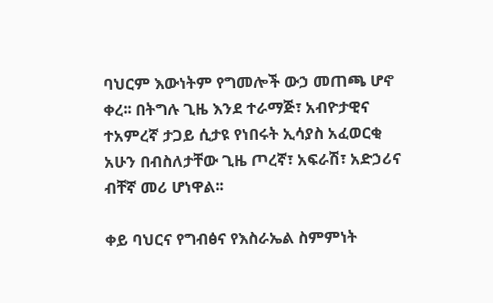ባህርም እውነትም የግመሎች ውኃ መጠጫ ሆኖ ቀረ፡፡ በትግሉ ጊዜ እንደ ተራማጅ፣ አብዮታዊና ተአምረኛ ታጋይ ሲታዩ የነበሩት ኢሳያስ አፈወርቂ አሁን በብስለታቸው ጊዜ ጦረኛ፣ አፍራሽ፣ አድኃሪና ብቸኛ መሪ ሆነዋል፡፡

ቀይ ባህርና የግብፅና የእስራኤል ስምምነት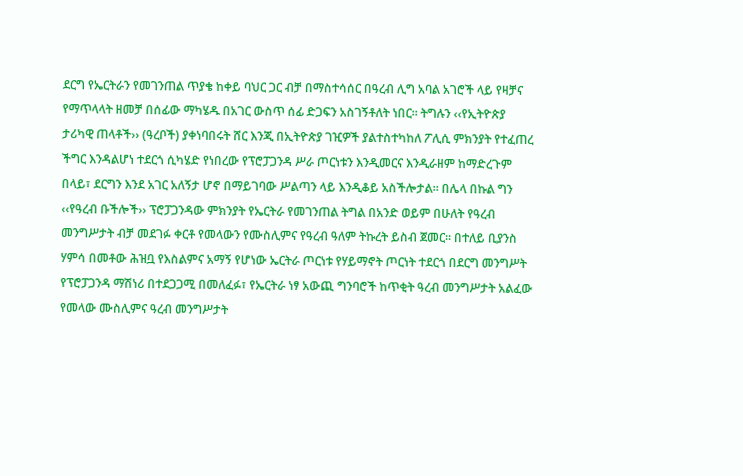ደርግ የኤርትራን የመገንጠል ጥያቄ ከቀይ ባህር ጋር ብቻ በማስተሳሰር በዓረብ ሊግ አባል አገሮች ላይ የዛቻና የማጥላላት ዘመቻ በሰፊው ማካሄዱ በአገር ውስጥ ሰፊ ድጋፍን አስገኝቶለት ነበር፡፡ ትግሉን ‹‹የኢትዮጵያ ታሪካዊ ጠላቶች›› (ዓረቦች) ያቀነባበሩት ሸር እንጂ በኢትዮጵያ ገዢዎች ያልተስተካከለ ፖሊሲ ምክንያት የተፈጠረ ችግር እንዳልሆነ ተደርጎ ሲካሄድ የነበረው የፕሮፓጋንዳ ሥራ ጦርነቱን እንዲመርና እንዲራዘም ከማድረጉም በላይ፣ ደርግን እንደ አገር አለኝታ ሆኖ በማይገባው ሥልጣን ላይ እንዲቆይ አስችሎታል፡፡ በሌላ በኩል ግን ‹‹የዓረብ ቡችሎች›› ፕሮፓጋንዳው ምክንያት የኤርትራ የመገንጠል ትግል በአንድ ወይም በሁለት የዓረብ መንግሥታት ብቻ መደገፉ ቀርቶ የመላውን የሙስሊምና የዓረብ ዓለም ትኩረት ይስብ ጀመር፡፡ በተለይ ቢያንስ ሃምሳ በመቶው ሕዝቧ የእስልምና አማኝ የሆነው ኤርትራ ጦርነቱ የሃይማኖት ጦርነት ተደርጎ በደርግ መንግሥት የፕሮፓጋንዳ ማሽነሪ በተደጋጋሚ በመለፈፉ፣ የኤርትራ ነፃ አውጪ ግንባሮች ከጥቂት ዓረብ መንግሥታት አልፈው የመላው ሙስሊምና ዓረብ መንግሥታት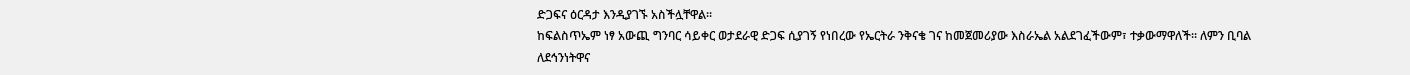ድጋፍና ዕርዳታ እንዲያገኙ አስችሏቸዋል፡፡
ከፍልስጥኤም ነፃ አውጪ ግንባር ሳይቀር ወታደራዊ ድጋፍ ሲያገኝ የነበረው የኤርትራ ንቅናቄ ገና ከመጀመሪያው እስራኤል አልደገፈችውም፣ ተቃውማዋለች፡፡ ለምን ቢባል ለደኅንነትዋና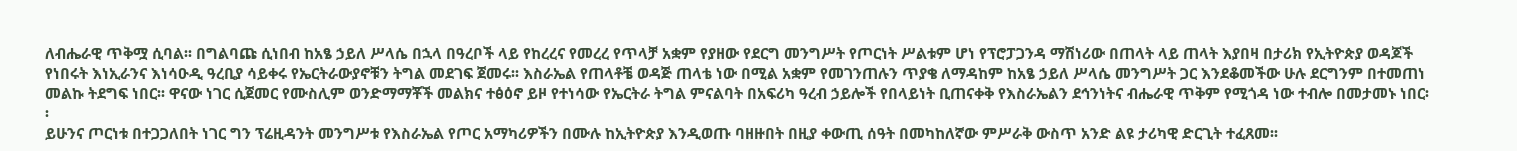ለብሔራዊ ጥቅሟ ሲባል፡፡ በግልባጩ ሲነበብ ከአፄ ኃይለ ሥላሴ በኋላ በዓረቦች ላይ የከረረና የመረረ የጥላቻ አቋም የያዘው የደርግ መንግሥት የጦርነት ሥልቱም ሆነ የፕሮፓጋንዳ ማሽነሪው በጠላት ላይ ጠላት እያበዛ በታሪክ የኢትዮጵያ ወዳጆች የነበሩት እነኢራንና እነሳዑዲ ዓረቢያ ሳይቀሩ የኤርትራውያኖቹን ትግል መደገፍ ጀመሩ፡፡ እስራኤል የጠላቶቼ ወዳጅ ጠላቴ ነው በሚል አቋም የመገንጠሉን ጥያቄ ለማዳከም ከአፄ ኃይለ ሥላሴ መንግሥት ጋር እንደቆመችው ሁሉ ደርግንም በተመጠነ መልኩ ትደግፍ ነበር፡፡ ዋናው ነገር ሲጀመር የሙስሊም ወንድማማቾች መልክና ተፅዕኖ ይዞ የተነሳው የኤርትራ ትግል ምናልባት በአፍሪካ ዓረብ ኃይሎች የበላይነት ቢጠናቀቅ የእስራኤልን ደኅንነትና ብሔራዊ ጥቅም የሚጎዳ ነው ተብሎ በመታመኑ ነበር፡፡
ይሁንና ጦርነቱ በተጋጋለበት ነገር ግን ፕሬዚዳንት መንግሥቱ የእስራኤል የጦር አማካሪዎችን በሙሉ ከኢትዮጵያ እንዲወጡ ባዘዙበት በዚያ ቀውጢ ሰዓት በመካከለኛው ምሥራቅ ውስጥ አንድ ልዩ ታሪካዊ ድርጊት ተፈጸመ፡፡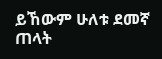ይኸውም ሁለቱ ደመኛ ጠላት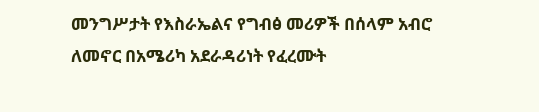መንግሥታት የእስራኤልና የግብፅ መሪዎች በሰላም አብሮ ለመኖር በአሜሪካ አደራዳሪነት የፈረሙት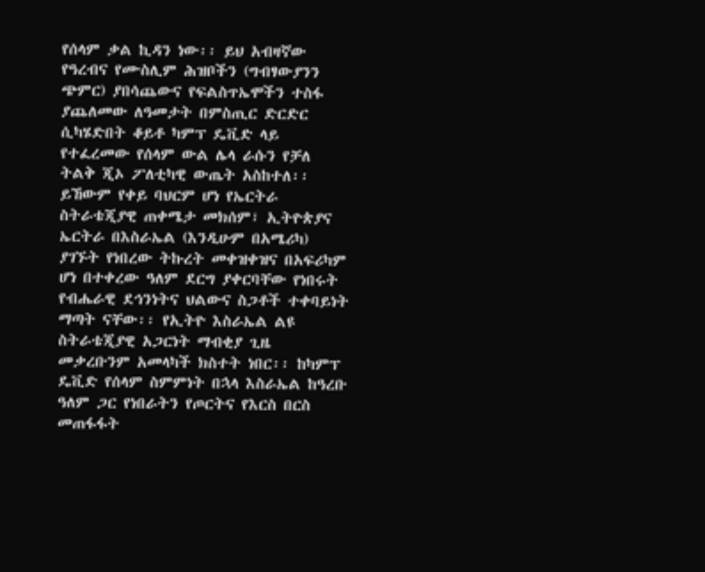የሰላም ቃል ኪዳን ነው፡፡ ይህ አብዛኛው የዓረብና የሙስሊም ሕዝቦችን (ግብፃውያንን ጭምር) ያበሳጨውና የፍልስጥኤሞችን ተስፋ ያጨለመው ለዓመታት በምስጢር ድርድር ሲካሄድበት ቆይቶ ካምፕ ዴቪድ ላይ የተፈረመው የሰላም ውል ሌላ ራሱን የቻለ ትልቅ ጂኦ ፖለቲካዊ ውጤት አስከተለ፡፡ ይኸውም የቀይ ባህርም ሆነ የኤርትራ ስትራቴጂያዊ ጠቀሜታ መክሰም፣ ኢትዮጵያና ኤርትራ በእስራኤል (እንዲሁም በአሜሪካ) ያገኙት የነበረው ትኩረት መቀዝቀዝና በአፍሪካም ሆነ በተቀረው ዓለም ደርግ ያቀርባቸው የነበሩት የብሔራዊ ደኅንነትና ህልውና ስጋቶች ተቀባይነት ማጣት ናቸው፡፡ የኢትዮ እስራኤል ልዩ ስትራቴጂያዊ አጋርነት ማብቂያ ጊዜ መቃረቡንም አመላካች ክስተት ነበር፡፡ ከካምፕ ዴቪድ የሰላም ስምምነት በኋላ እስራኤል ከዓረቡ ዓለም ጋር የነበራትን የጦርትና የእርስ በርስ መጠፋፋት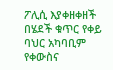ፖሊሲ እያቀዘቀዘች በሄደች ቁጥር የቀይ ባህር አካባቢም የቀውስና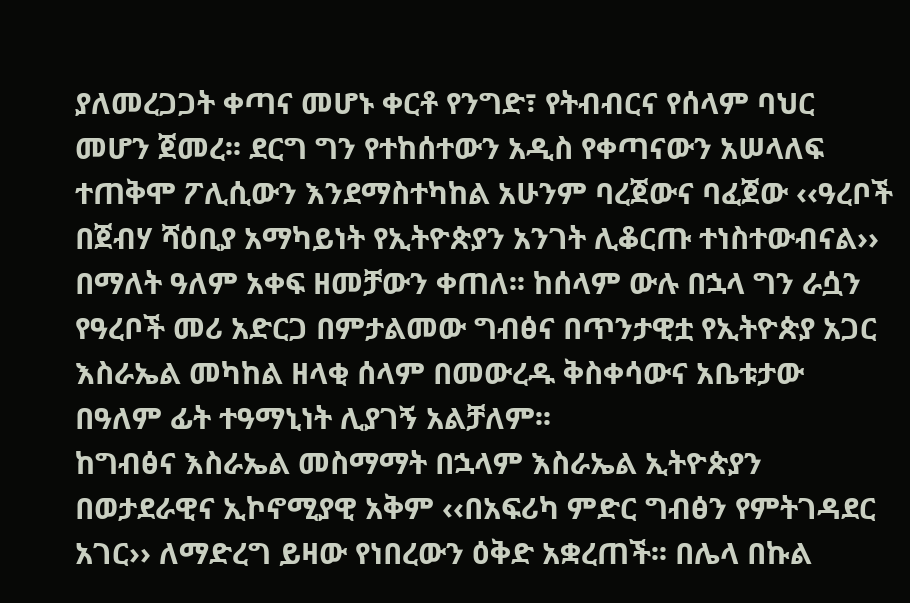ያለመረጋጋት ቀጣና መሆኑ ቀርቶ የንግድ፣ የትብብርና የሰላም ባህር መሆን ጀመረ፡፡ ደርግ ግን የተከሰተውን አዲስ የቀጣናውን አሠላለፍ ተጠቅሞ ፖሊሲውን እንደማስተካከል አሁንም ባረጀውና ባፈጀው ‹‹ዓረቦች በጀብሃ ሻዕቢያ አማካይነት የኢትዮጵያን አንገት ሊቆርጡ ተነስተውብናል›› በማለት ዓለም አቀፍ ዘመቻውን ቀጠለ፡፡ ከሰላም ውሉ በኋላ ግን ራሷን የዓረቦች መሪ አድርጋ በምታልመው ግብፅና በጥንታዊቷ የኢትዮጵያ አጋር እስራኤል መካከል ዘላቂ ሰላም በመውረዱ ቅስቀሳውና አቤቱታው በዓለም ፊት ተዓማኒነት ሊያገኝ አልቻለም፡፡
ከግብፅና እስራኤል መስማማት በኋላም እስራኤል ኢትዮጵያን በወታደራዊና ኢኮኖሚያዊ አቅም ‹‹በአፍሪካ ምድር ግብፅን የምትገዳደር አገር›› ለማድረግ ይዛው የነበረውን ዕቅድ አቋረጠች፡፡ በሌላ በኩል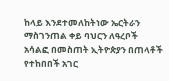ከላይ እንደተመለከትነው ኤርትራን ማስገንጠል ቀይ ባህርን ለዓረቦች አሳልፎ በመስጠት ኢትዮጵያን በጠላቶች የተከበበች አገር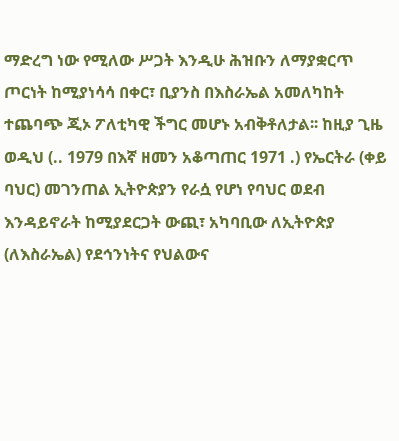ማድረግ ነው የሚለው ሥጋት እንዲሁ ሕዝቡን ለማያቋርጥ ጦርነት ከሚያነሳሳ በቀር፣ ቢያንስ በእስራኤል አመለካከት ተጨባጭ ጂኦ ፖለቲካዊ ችግር መሆኑ አብቅቶለታል፡፡ ከዚያ ጊዜ ወዲህ (.. 1979 በእኛ ዘመን አቆጣጠር 1971 .) የኤርትራ (ቀይ ባህር) መገንጠል ኢትዮጵያን የራሷ የሆነ የባህር ወደብ እንዳይኖራት ከሚያደርጋት ውጪ፣ አካባቢው ለኢትዮጵያ (ለእስራኤል) የደኅንነትና የህልውና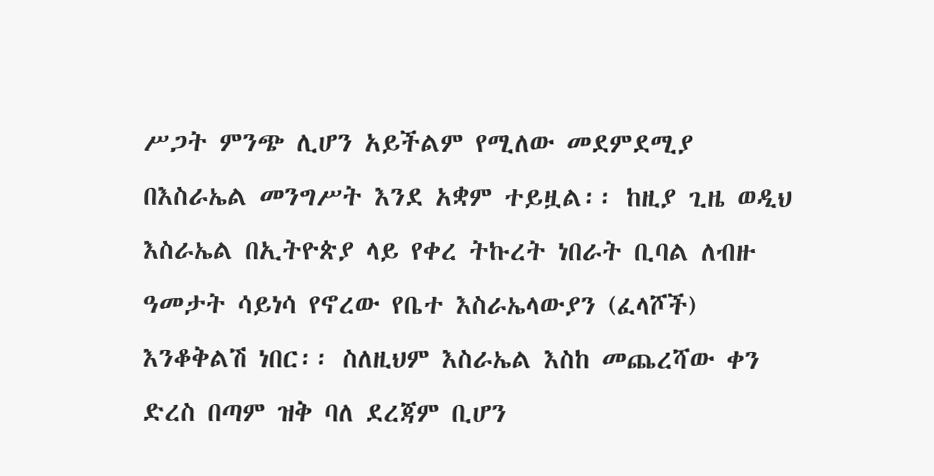ሥጋት ምንጭ ሊሆን አይችልም የሚለው መደምደሚያ በእስራኤል መንግሥት እንደ አቋም ተይዟል፡፡ ከዚያ ጊዜ ወዲህ እስራኤል በኢትዮጵያ ላይ የቀረ ትኩረት ነበራት ቢባል ለብዙ ዓመታት ሳይነሳ የኖረው የቤተ እስራኤላውያን (ፈላሾች) እንቆቅልሽ ነበር፡፡ ስለዚህም እስራኤል እስከ መጨረሻው ቀን ድረስ በጣም ዝቅ ባለ ደረጃም ቢሆን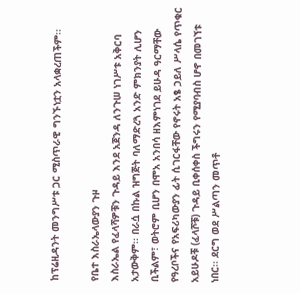ከፕሬዚዳንት መንግሥቱ ጋር ሚስጥራዊ ግንኙነቷን አላቋረጠችም፡፡

የቤተ እስራኤላውያን ጉዞ
እስራኤል የፈላሻዎቹን ጉዳይ እንደ አጀንዳ ለንጉሠ ነገሥቱ አቅርባ አታውቅም፡፡ በራሷ በኩል ዝግጅት ባለማድረጓ አንድ ምክንያት ሊሆን ቢችልም፣ ወትሮም ቢሆን በሞአ አንበሳ ዘእምነገደ ይሁዳ ዓርማቸው የዓረቦችና የአፍሪካውያን ፊት ሲገርፋቸው የኖሩት አፄ ኃይለ ሥላሴ የጥቁር አይሁዶቹ (ፈላሾቹ) ጉዳይ ቢቀሰቀስ ችግሩን የሚያባብስ ሆኖ በመገኘቱ ነበር፡፡ ደርግ ወደ ሥልጣን መጥቶ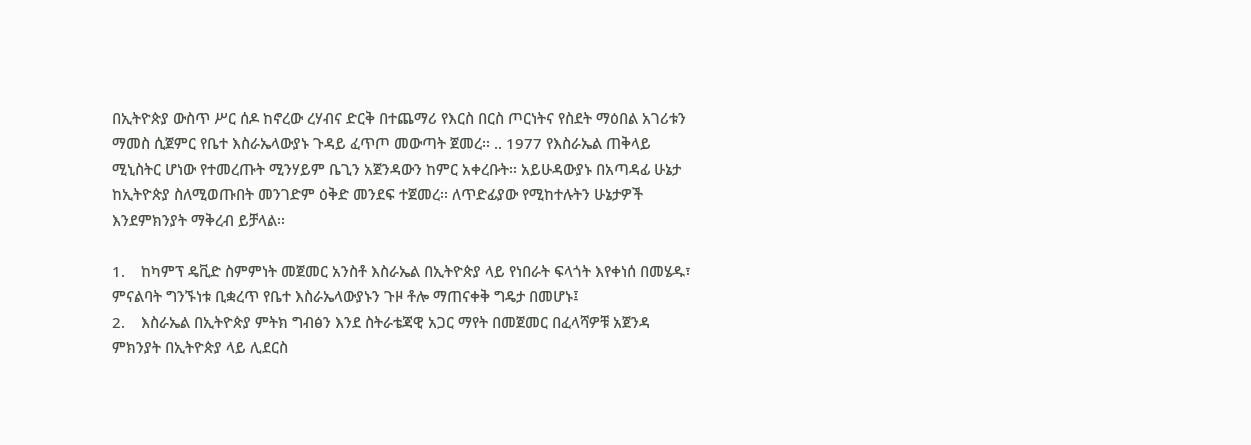በኢትዮጵያ ውስጥ ሥር ሰዶ ከኖረው ረሃብና ድርቅ በተጨማሪ የእርስ በርስ ጦርነትና የስደት ማዕበል አገሪቱን ማመስ ሲጀምር የቤተ እስራኤላውያኑ ጉዳይ ፈጥጦ መውጣት ጀመረ፡፡ .. 1977 የእስራኤል ጠቅላይ ሚኒስትር ሆነው የተመረጡት ሚንሃይም ቤጊን አጀንዳውን ከምር አቀረቡት፡፡ አይሁዳውያኑ በአጣዳፊ ሁኔታ ከኢትዮጵያ ስለሚወጡበት መንገድም ዕቅድ መንደፍ ተጀመረ፡፡ ለጥድፊያው የሚከተሉትን ሁኔታዎች እንደምክንያት ማቅረብ ይቻላል፡፡

1.    ከካምፕ ዴቪድ ስምምነት መጀመር አንስቶ እስራኤል በኢትዮጵያ ላይ የነበራት ፍላጎት እየቀነሰ በመሄዱ፣ ምናልባት ግንኙነቱ ቢቋረጥ የቤተ እስራኤላውያኑን ጉዞ ቶሎ ማጠናቀቅ ግዴታ በመሆኑ፤
2.    እስራኤል በኢትዮጵያ ምትክ ግብፅን እንደ ስትራቴጃዊ አጋር ማየት በመጀመር በፈላሻዎቹ አጀንዳ ምክንያት በኢትዮጵያ ላይ ሊደርስ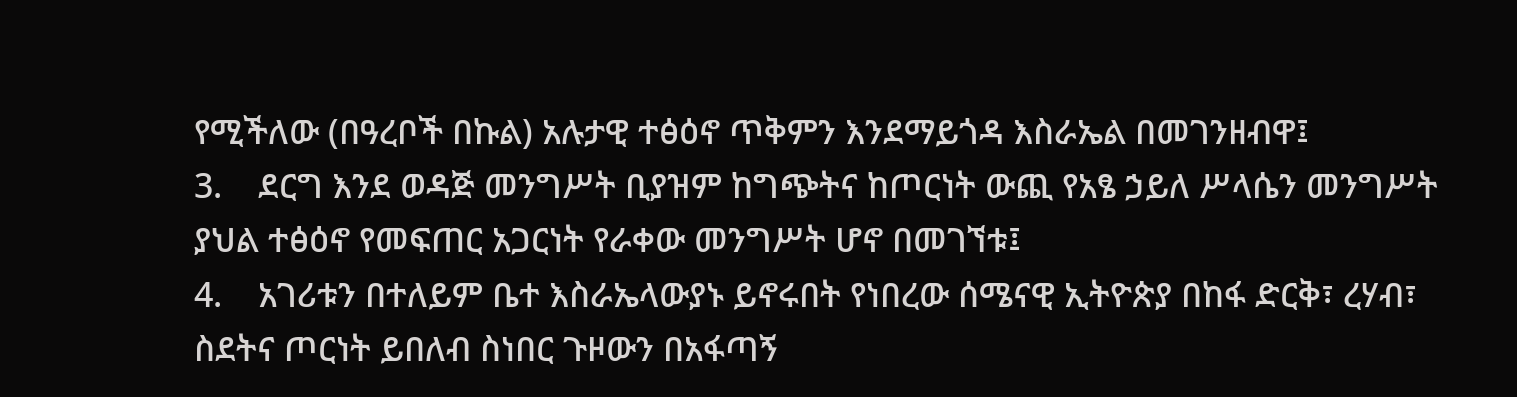የሚችለው (በዓረቦች በኩል) አሉታዊ ተፅዕኖ ጥቅምን እንደማይጎዳ እስራኤል በመገንዘብዋ፤
3.    ደርግ እንደ ወዳጅ መንግሥት ቢያዝም ከግጭትና ከጦርነት ውጪ የአፄ ኃይለ ሥላሴን መንግሥት ያህል ተፅዕኖ የመፍጠር አጋርነት የራቀው መንግሥት ሆኖ በመገኘቱ፤
4.    አገሪቱን በተለይም ቤተ እስራኤላውያኑ ይኖሩበት የነበረው ሰሜናዊ ኢትዮጵያ በከፋ ድርቅ፣ ረሃብ፣ ስደትና ጦርነት ይበለብ ስነበር ጉዞውን በአፋጣኝ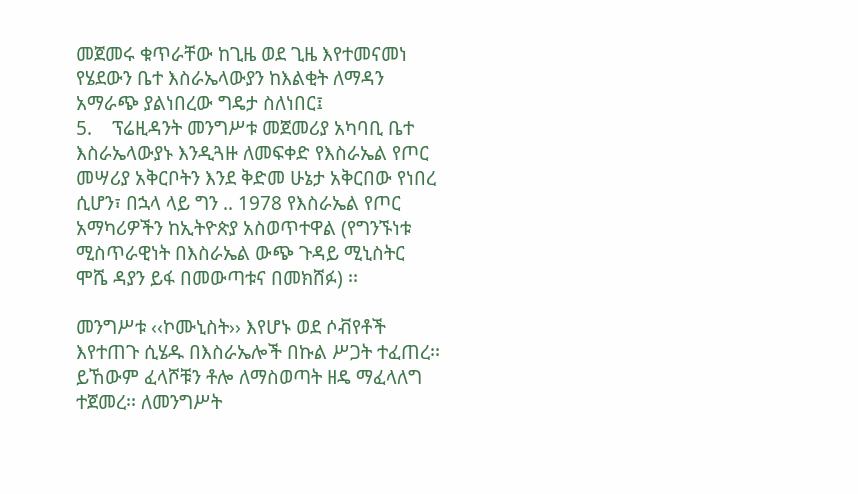መጀመሩ ቁጥራቸው ከጊዜ ወደ ጊዜ እየተመናመነ የሄደውን ቤተ እስራኤላውያን ከእልቂት ለማዳን አማራጭ ያልነበረው ግዴታ ስለነበር፤
5.    ፕሬዚዳንት መንግሥቱ መጀመሪያ አካባቢ ቤተ እስራኤላውያኑ እንዲጓዙ ለመፍቀድ የእስራኤል የጦር መሣሪያ አቅርቦትን እንደ ቅድመ ሁኔታ አቅርበው የነበረ ሲሆን፣ በኋላ ላይ ግን .. 1978 የእስራኤል የጦር አማካሪዎችን ከኢትዮጵያ አስወጥተዋል (የግንኙነቱ ሚስጥራዊነት በእስራኤል ውጭ ጉዳይ ሚኒስትር ሞሼ ዳያን ይፋ በመውጣቱና በመክሸፉ) ፡፡

መንግሥቱ ‹‹ኮሙኒስት›› እየሆኑ ወደ ሶቭየቶች እየተጠጉ ሲሄዱ በእስራኤሎች በኩል ሥጋት ተፈጠረ፡፡ ይኸውም ፈላሾቹን ቶሎ ለማስወጣት ዘዴ ማፈላለግ ተጀመረ፡፡ ለመንግሥት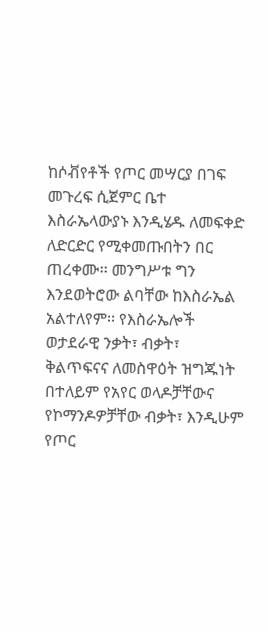ከሶቭየቶች የጦር መሣርያ በገፍ መጉረፍ ሲጀምር ቤተ እስራኤላውያኑ እንዲሄዱ ለመፍቀድ ለድርድር የሚቀመጡበትን በር ጠረቀሙ፡፡ መንግሥቱ ግን እንደወትሮው ልባቸው ከእስራኤል አልተለየም፡፡ የእስራኤሎች ወታደራዊ ንቃት፣ ብቃት፣ ቅልጥፍናና ለመስዋዕት ዝግጁነት በተለይም የአየር ወላዶቻቸውና የኮማንዶዎቻቸው ብቃት፣ እንዲሁም የጦር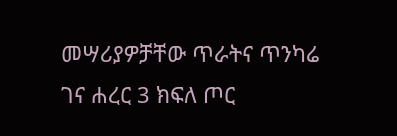መሣሪያዎቻቸው ጥራትና ጥንካሬ ገና ሐረር 3 ክፍለ ጦር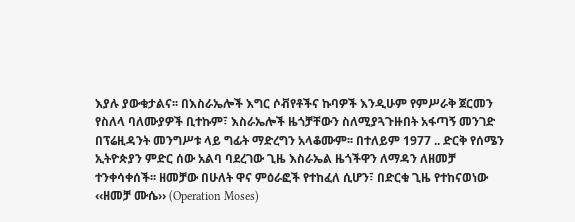እያሉ ያውቁታልና፡፡ በእስራኤሎች እግር ሶቭየቶችና ኩባዎች እንዲሁም የምሥራቅ ጀርመን የስለላ ባለሙያዎች ቢተኩም፣ እስራኤሎች ዜጎቻቸውን ስለሚያጓጉዙበት አፋጣኝ መንገድ በፕሬዚዳንት መንግሥቱ ላይ ግፊት ማድረግን አላቆሙም፡፡ በተለይም 1977 .. ድርቅ የሰሜን ኢትዮጵያን ምድር ሰው አልባ ባደረገው ጊዜ እስራኤል ዜጎችዋን ለማዳን ለዘመቻ ተንቀሳቀሰች፡፡ ዘመቻው በሁለት ዋና ምዕራፎች የተከፈለ ሲሆን፣ በድርቁ ጊዜ የተከናወነው ‹‹ዘመቻ ሙሴ›› (Operation Moses)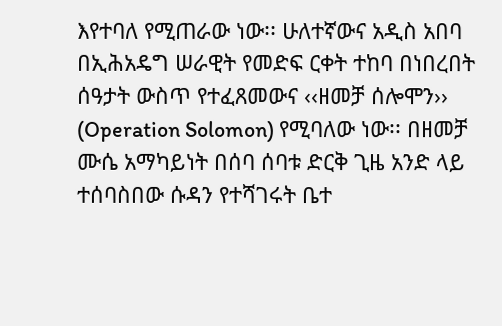እየተባለ የሚጠራው ነው፡፡ ሁለተኛውና አዲስ አበባ በኢሕአዴግ ሠራዊት የመድፍ ርቀት ተከባ በነበረበት ሰዓታት ውስጥ የተፈጸመውና ‹‹ዘመቻ ሰሎሞን›› (Operation Solomon) የሚባለው ነው፡፡ በዘመቻ ሙሴ አማካይነት በሰባ ሰባቱ ድርቅ ጊዜ አንድ ላይ ተሰባስበው ሱዳን የተሻገሩት ቤተ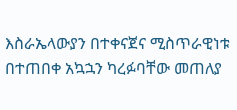እስራኤላውያን በተቀናጀና ሚስጥራዊነቱ በተጠበቀ አኳኋን ካረፉባቸው መጠለያ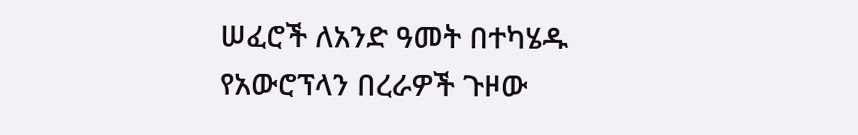ሠፈሮች ለአንድ ዓመት በተካሄዱ የአውሮፕላን በረራዎች ጉዞው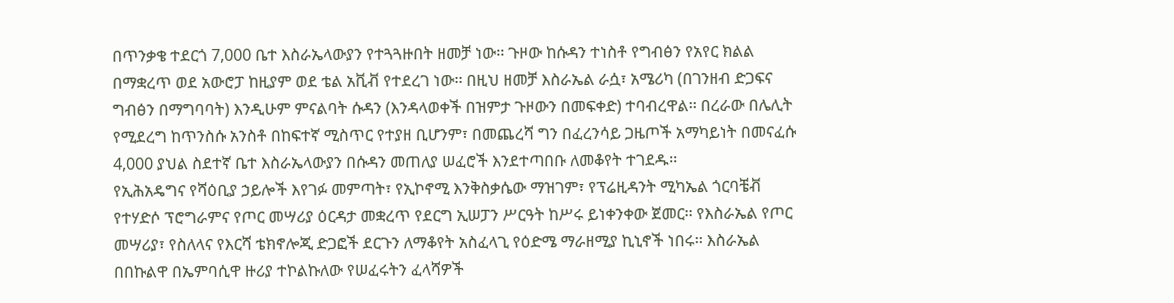በጥንቃቄ ተደርጎ 7,000 ቤተ እስራኤላውያን የተጓጓዙበት ዘመቻ ነው፡፡ ጉዞው ከሱዳን ተነስቶ የግብፅን የአየር ክልል በማቋረጥ ወደ አውሮፓ ከዚያም ወደ ቴል አቪቭ የተደረገ ነው፡፡ በዚህ ዘመቻ እስራኤል ራሷ፣ አሜሪካ (በገንዘብ ድጋፍና ግብፅን በማግባባት) እንዲሁም ምናልባት ሱዳን (እንዳላወቀች በዝምታ ጉዞውን በመፍቀድ) ተባብረዋል፡፡ በረራው በሌሊት የሚደረግ ከጥንስሱ አንስቶ በከፍተኛ ሚስጥር የተያዘ ቢሆንም፣ በመጨረሻ ግን በፈረንሳይ ጋዜጦች አማካይነት በመናፈሱ 4,000 ያህል ስደተኛ ቤተ እስራኤላውያን በሱዳን መጠለያ ሠፈሮች እንደተጣበቡ ለመቆየት ተገደዱ፡፡
የኢሕአዴግና የሻዕቢያ ኃይሎች እየገፉ መምጣት፣ የኢኮኖሚ እንቅስቃሴው ማዝገም፣ የፕሬዚዳንት ሚካኤል ጎርባቼቭ የተሃድሶ ፕሮግራምና የጦር መሣሪያ ዕርዳታ መቋረጥ የደርግ ኢሠፓን ሥርዓት ከሥሩ ይነቀንቀው ጀመር፡፡ የእስራኤል የጦር መሣሪያ፣ የስለላና የእርሻ ቴክኖሎጂ ድጋፎች ደርጉን ለማቆየት አስፈላጊ የዕድሜ ማራዘሚያ ኪኒኖች ነበሩ፡፡ እስራኤል በበኩልዋ በኤምባሲዋ ዙሪያ ተኮልኩለው የሠፈሩትን ፈላሻዎች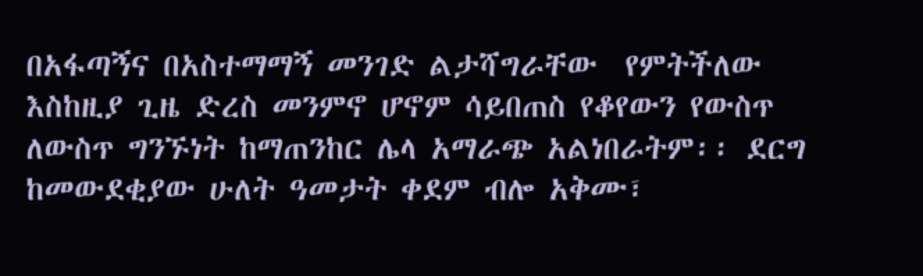በአፋጣኝና በአስተማማኝ መንገድ ልታሻግራቸው  የምትችለው እስከዚያ ጊዜ ድረስ መንምኖ ሆኖም ሳይበጠስ የቆየውን የውስጥ ለውስጥ ግንኙነት ከማጠንከር ሌላ አማራጭ አልነበራትም፡፡ ደርግ ከመውደቂያው ሁለት ዓመታት ቀደም ብሎ አቅሙ፣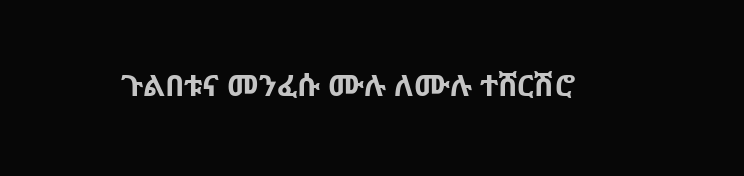ጉልበቱና መንፈሱ ሙሉ ለሙሉ ተሸርሽሮ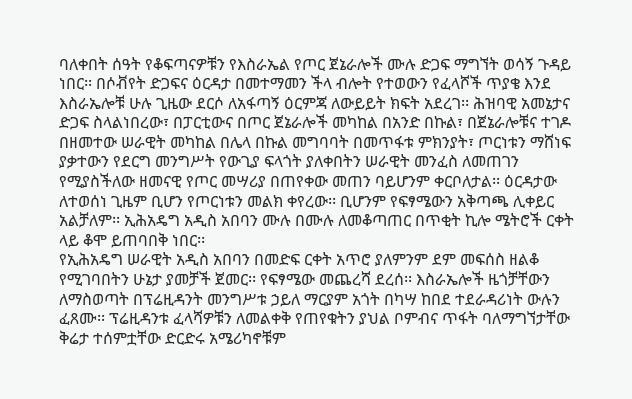ባለቀበት ሰዓት የቆፍጣናዎቹን የእስራኤል የጦር ጀኔራሎች ሙሉ ድጋፍ ማግኘት ወሳኝ ጉዳይ ነበር፡፡ በሶቭየት ድጋፍና ዕርዳታ በመተማመን ችላ ብሎት የተወውን የፈላሾች ጥያቄ እንደ እስራኤሎቹ ሁሉ ጊዜው ደርሶ ለአፋጣኝ ዕርምጃ ለውይይት ክፍት አደረገ፡፡ ሕዝባዊ አመኔታና ድጋፍ ስላልነበረው፣ በፓርቲውና በጦር ጀኔራሎች መካከል በአንድ በኩል፣ በጀኔራሎቹና ተገዶ በዘመተው ሠራዊት መካከል በሌላ በኩል መግባባት በመጥፋቱ ምክንያት፣ ጦርነቱን ማሸነፍ ያቃተውን የደርግ መንግሥት የውጊያ ፍላጎት ያለቀበትን ሠራዊት መንፈስ ለመጠገን የሚያስችለው ዘመናዊ የጦር መሣሪያ በጠየቀው መጠን ባይሆንም ቀርቦለታል፡፡ ዕርዳታው ለተወሰነ ጊዜም ቢሆን የጦርነቱን መልክ ቀየረው፡፡ ቢሆንም የፍፃሜውን አቅጣጫ ሊቀይር አልቻለም፡፡ ኢሕአዴግ አዲስ አበባን ሙሉ በሙሉ ለመቆጣጠር በጥቂት ኪሎ ሜትሮች ርቀት ላይ ቆሞ ይጠባበቅ ነበር፡፡
የኢሕአዴግ ሠራዊት አዲስ አበባን በመድፍ ርቀት አጥሮ ያለምንም ደም መፍሰስ ዘልቆ የሚገባበትን ሁኔታ ያመቻች ጀመር፡፡ የፍፃሜው መጨረሻ ደረሰ፡፡ እስራኤሎች ዜጎቻቸውን ለማስወጣት በፕሬዚዳንት መንግሥቱ ኃይለ ማርያም አጎት በካሣ ከበደ ተደራዳሪነት ውሉን ፈጸሙ፡፡ ፕሬዚዳንቱ ፈላሻዎቹን ለመልቀቅ የጠየቁትን ያህል ቦምብና ጥፋት ባለማግኘታቸው ቅሬታ ተሰምቷቸው ድርድሩ አሜሪካኖቹም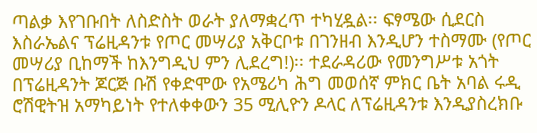ጣልቃ እየገቡበት ለስድስት ወራት ያለማቋረጥ ተካሂዷል፡፡ ፍፃሜው ሲደርስ እስራኤልና ፕሬዚዳንቱ የጦር መሣሪያ አቅርቦቱ በገንዘብ እንዲሆን ተስማሙ (የጦር መሣሪያ ቢከማች ከእንግዲህ ምን ሊደረግ!)፡፡ ተደራዳሪው የመንግሥቱ አጎት በፕሬዚዳንት ጆርጅ ቡሽ የቀድሞው የአሜሪካ ሕግ መወሰኛ ምክር ቤት አባል ሩዲ ሮሽዊትዝ አማካይነት የተለቀቀውን 35 ሚሊዮን ዶላር ለፕሬዚዳንቱ እንዲያስረክቡ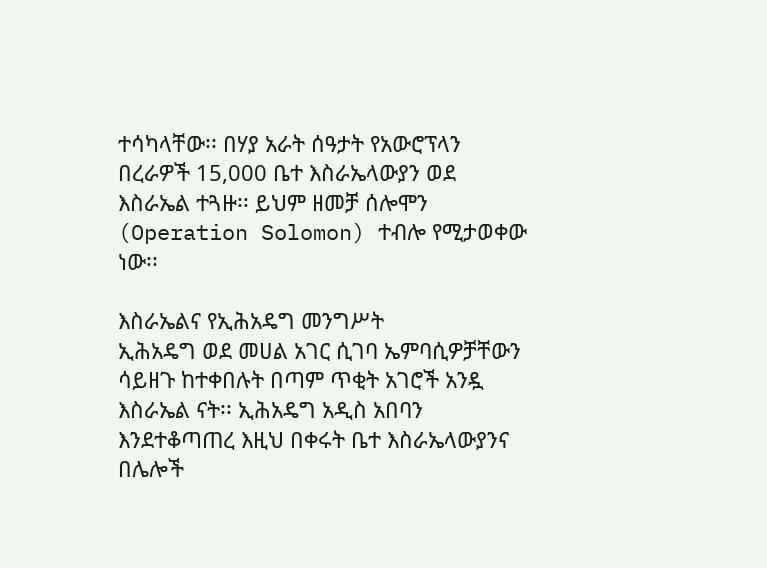ተሳካላቸው፡፡ በሃያ አራት ሰዓታት የአውሮፕላን በረራዎች 15,000 ቤተ እስራኤላውያን ወደ እስራኤል ተጓዙ፡፡ ይህም ዘመቻ ሰሎሞን (Operation Solomon) ተብሎ የሚታወቀው ነው፡፡

እስራኤልና የኢሕአዴግ መንግሥት
ኢሕአዴግ ወደ መሀል አገር ሲገባ ኤምባሲዎቻቸውን ሳይዘጉ ከተቀበሉት በጣም ጥቂት አገሮች አንዷ እስራኤል ናት፡፡ ኢሕአዴግ አዲስ አበባን እንደተቆጣጠረ እዚህ በቀሩት ቤተ እስራኤላውያንና በሌሎች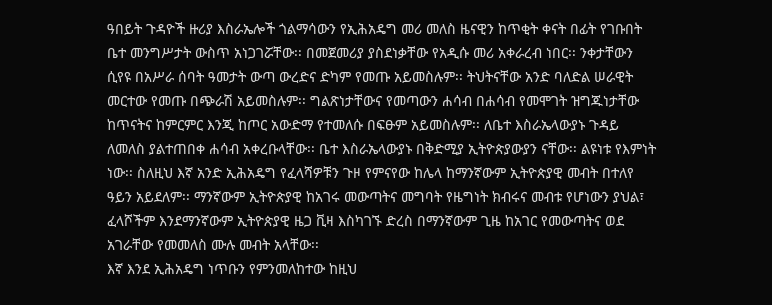ዓበይት ጉዳዮች ዙሪያ እስራኤሎች ጎልማሳውን የኢሕአዴግ መሪ መለስ ዜናዊን ከጥቂት ቀናት በፊት የገቡበት ቤተ መንግሥታት ውስጥ አነጋገሯቸው፡፡ በመጀመሪያ ያስደነቃቸው የአዲሱ መሪ አቀራረብ ነበር፡፡ ንቀታቸውን ሲየዩ በአሥራ ሰባት ዓመታት ውጣ ውረድና ድካም የመጡ አይመስሉም፡፡ ትህትናቸው አንድ ባለድል ሠራዊት መርተው የመጡ በጭራሽ አይመስሉም፡፡ ግልጽነታቸውና የመጣውን ሐሳብ በሐሳብ የመሞገት ዝግጁነታቸው ከጥናትና ከምርምር እንጂ ከጦር አውድማ የተመለሱ በፍፁም አይመስሉም፡፡ ለቤተ እስራኤላውያኑ ጉዳይ ለመለስ ያልተጠበቀ ሐሳብ አቀረቡላቸው፡፡ ቤተ እስራኤላውያኑ በቅድሚያ ኢትዮጵያውያን ናቸው፡፡ ልዩነቱ የእምነት ነው፡፡ ስለዚህ እኛ አንድ ኢሕአዴግ የፈላሻዎቹን ጉዞ የምናየው ከሌላ ከማንኛውም ኢትዮጵያዊ መብት በተለየ ዓይን አይደለም፡፡ ማንኛውም ኢትዮጵያዊ ከአገሩ መውጣትና መግባት የዜግነት ክብሩና መብቱ የሆነውን ያህል፣ ፈላሾችም እንደማንኛውም ኢትዮጵያዊ ዜጋ ቪዛ እስካገኙ ድረስ በማንኛውም ጊዜ ከአገር የመውጣትና ወደ አገራቸው የመመለስ ሙሉ መብት አላቸው፡፡
እኛ እንደ ኢሕአዴግ ነጥቡን የምንመለከተው ከዚህ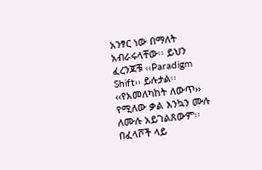አንፃር ነው በማለት አብራሩላቸው፡፡ ይህን ፈረንጆቹ ‹‹Paradigm Shift›› ይሉታል፡፡ ‹‹የአመለካከት ለውጥ›› የሚለው ቃል እንኳን ሙሉ ለሙሉ አይገልጸውም፡፡ በፈላሾች ላይ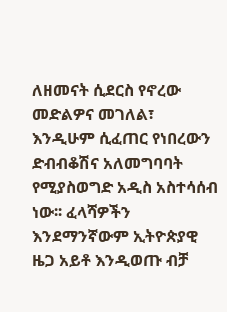ለዘመናት ሲደርስ የኖረው መድልዎና መገለል፣ እንዲሁም ሲፈጠር የነበረውን ድብብቆሽና አለመግባባት የሚያስወግድ አዲስ አስተሳሰብ ነው፡፡ ፈላሻዎችን እንደማንኛውም ኢትዮጵያዊ ዜጋ አይቶ እንዲወጡ ብቻ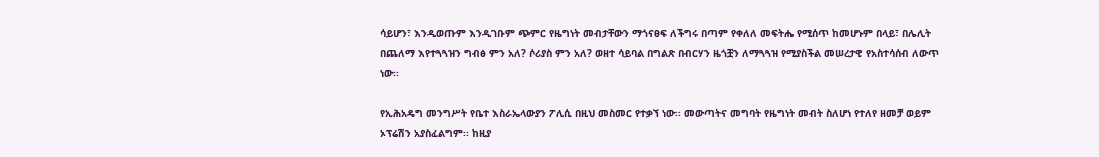ሳይሆን፣ እንዲወጡም እንዲገቡም ጭምር የዜግነት መብታቸውን ማጎናፀፍ ለችግሩ በጣም የቀለለ መፍትሔ የሚሰጥ ከመሆኑም በላይ፣ በሌሊት በጨለማ እየተጓጓዝን ግብፅ ምን አለ? ሶሪያስ ምን አለ? ወዘተ ሳይባል በግልጽ በብርሃን ዜጎቿን ለማጓጓዝ የሚያስችል መሠረታዊ የአስተሳሰብ ለውጥ ነው፡፡

የኢሕአዴግ መንግሥት የቤተ እስራኤላውያን ፖሊሲ በዚህ መስመር የተቃኘ ነው፡፡ መውጣትና መግባት የዜግነት መብት ስለሆነ የተለየ ዘመቻ ወይም ኦፕሬሽን አያስፈልግም፡፡ ከዚያ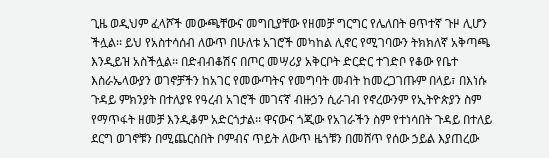ጊዜ ወዲህም ፈላሾች መውጫቸውና መግቢያቸው የዘመቻ ግርግር የሌለበት ፀጥተኛ ጉዞ ሊሆን ችሏል፡፡ ይህ የአስተሳሰብ ለውጥ በሁለቱ አገሮች መካከል ሊኖር የሚገባውን ትክክለኛ አቅጣጫ እንዲይዝ አስችሏል፡፡ በድብብቆሽና በጦር መሣሪያ አቅርቦት ድርድር ተገድቦ የቆው የቤተ እስራኤላውያን ወገኖቻችን ከአገር የመውጣትና የመግባት መብት ከመረጋገጡም በላይ፣ በእነሱ ጉዳይ ምክንያት በተለያዩ የዓረብ አገሮች መገናኛ ብዙኃን ሲራገብ የኖረውንም የኢትዮጵያን ስም የማጥፋት ዘመቻ እንዲቆም አድርጎታል፡፡ ዋናውና ጎጂው የአገራችን ስም የተነሳበት ጉዳይ በተለይ ደርግ ወገኖቹን በሚጨርስበት ቦምብና ጥይት ለውጥ ዜጎቹን በመሸጥ የሰው ኃይል እያጠረው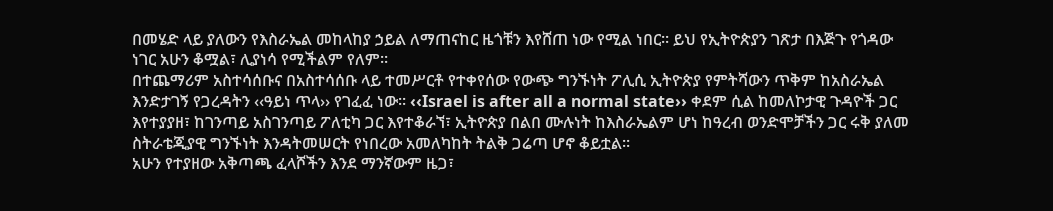በመሄድ ላይ ያለውን የእስራኤል መከላከያ ኃይል ለማጠናከር ዜጎቹን እየሸጠ ነው የሚል ነበር፡፡ ይህ የኢትዮጵያን ገጽታ በእጅጉ የጎዳው ነገር አሁን ቆሟል፣ ሊያነሳ የሚችልም የለም፡፡
በተጨማሪም አስተሳሰቡና በአስተሳሰቡ ላይ ተመሥርቶ የተቀየሰው የውጭ ግንኙነት ፖሊሲ ኢትዮጵያ የምትሻውን ጥቅም ከአስራኤል እንድታገኝ የጋረዳትን ‹‹ዓይነ ጥላ›› የገፈፈ ነው፡፡ ‹‹Israel is after all a normal state›› ቀደም ሲል ከመለኮታዊ ጉዳዮች ጋር እየተያያዘ፣ ከገንጣይ አስገንጣይ ፖለቲካ ጋር እየተቆራኘ፣ ኢትዮጵያ በልበ ሙሉነት ከእስራኤልም ሆነ ከዓረብ ወንድሞቻችን ጋር ሩቅ ያለመ ስትራቴጂያዊ ግንኙነት እንዳትመሠርት የነበረው አመለካከት ትልቅ ጋሬጣ ሆኖ ቆይቷል፡፡
አሁን የተያዘው አቅጣጫ ፈላሾችን እንደ ማንኛውም ዜጋ፣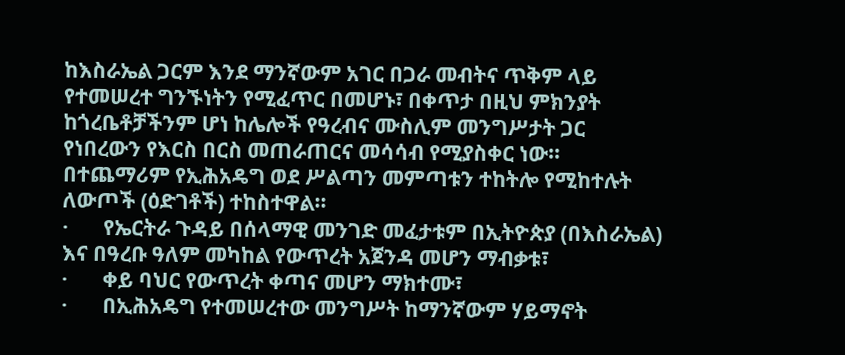ከእስራኤል ጋርም እንደ ማንኛውም አገር በጋራ መብትና ጥቅም ላይ የተመሠረተ ግንኙነትን የሚፈጥር በመሆኑ፣ በቀጥታ በዚህ ምክንያት ከጎረቤቶቻችንም ሆነ ከሌሎች የዓረብና ሙስሊም መንግሥታት ጋር የነበረውን የእርስ በርስ መጠራጠርና መሳሳብ የሚያስቀር ነው፡፡ በተጨማሪም የኢሕአዴግ ወደ ሥልጣን መምጣቱን ተከትሎ የሚከተሉት ለውጦች (ዕድገቶች) ተከስተዋል፡፡
·       የኤርትራ ጉዳይ በሰላማዊ መንገድ መፈታቱም በኢትዮጵያ (በእስራኤል) እና በዓረቡ ዓለም መካከል የውጥረት አጀንዳ መሆን ማብቃቱ፣
·       ቀይ ባህር የውጥረት ቀጣና መሆን ማክተሙ፣
·       በኢሕአዴግ የተመሠረተው መንግሥት ከማንኛውም ሃይማኖት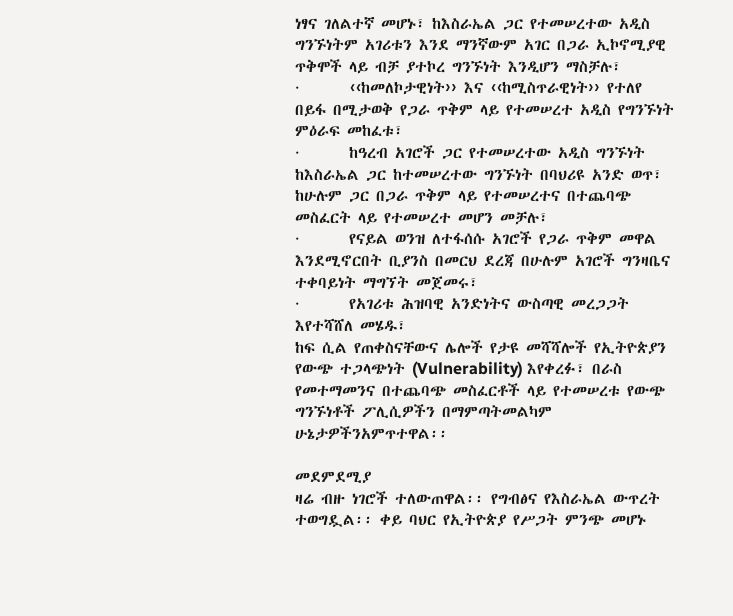ነፃና ገለልተኛ መሆኑ፣ ከእስራኤል ጋር የተመሠረተው አዲስ ግንኙነትም አገሪቱን እንደ ማንኛውም አገር በጋራ ኢኮኖሚያዊ ጥቅሞች ላይ ብቻ ያተኮረ ግንኙነት እንዲሆን ማስቻሉ፣
·       ‹‹ከመለኮታዊነት›› እና ‹‹ከሚስጥራዊነት›› የተለየ በይፋ በሚታወቅ የጋራ ጥቅም ላይ የተመሠረተ አዲስ የግንኙነት ምዕራፍ መከፈቱ፣
·       ከዓረብ አገሮች ጋር የተመሠረተው አዲስ ግንኙነት ከእስራኤል ጋር ከተመሠረተው ግንኙነት በባህሪዩ አንድ ወጥ፣ ከሁሉም ጋር በጋራ ጥቅም ላይ የተመሠረተና በተጨባጭ መስፈርት ላይ የተመሠረተ መሆን መቻሉ፣
·       የናይል ወንዝ ለተፋሰሱ አገሮች የጋራ ጥቅም መዋል እንደሚኖርበት ቢያንስ በመርህ ደረጃ በሁሉም አገሮች ግንዛቤና ተቀባይነት ማግኘት መጀመሩ፣
·       የአገሪቱ ሕዝባዊ አንድነትና ውስጣዊ መረጋጋት እየተሻሸለ መሄዱ፣
ከፍ ሲል የጠቀስናቸውና ሌሎች የታዩ መሻሻሎች የኢትዮጵያን የውጭ ተጋላጭነት (Vulnerability) እየቀረፉ፣ በራስ የመተማመንና በተጨባጭ መስፈርቶች ላይ የተመሠረቱ የውጭ ግንኙነቶች ፖሊሲዎችን በማምጣትመልካም ሁኔታዎችንአምጥተዋል፡፡

መደምደሚያ
ዛሬ ብዙ ነገሮች ተለውጠዋል፡፡ የግብፅና የእስራኤል ውጥረት ተወግዷል፡፡ ቀይ ባህር የኢትዮጵያ የሥጋት ምንጭ መሆኑ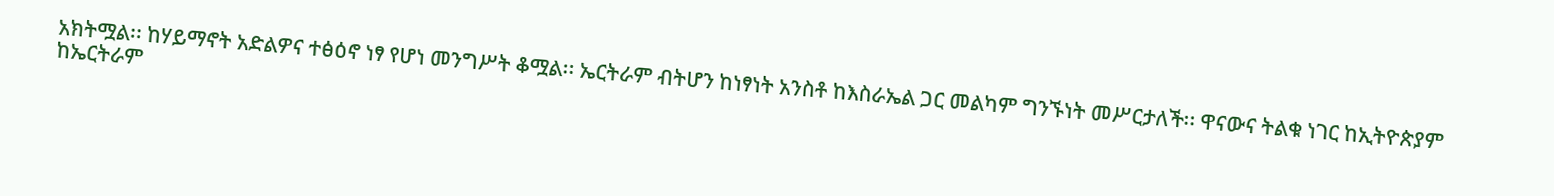አክትሟል፡፡ ከሃይማኖት አድልዎና ተፅዕኖ ነፃ የሆነ መንግሥት ቆሟል፡፡ ኤርትራም ብትሆን ከነፃነት አንስቶ ከእስራኤል ጋር መልካም ግንኙነት መሥርታለች፡፡ ዋናውና ትልቁ ነገር ከኢትዮጵያም ከኤርትራም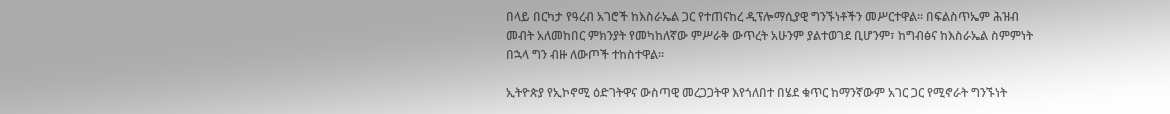በላይ በርካታ የዓረብ አገሮች ከእስራኤል ጋር የተጠናከረ ዲፕሎማሲያዊ ግንኙነቶችን መሥርተዋል፡፡ በፍልስጥኤም ሕዝብ መብት አለመከበር ምክንያት የመካከለኛው ምሥራቅ ውጥረት አሁንም ያልተወገደ ቢሆንም፣ ከግብፅና ከእስራኤል ስምምነት በኋላ ግን ብዙ ለውጦች ተከስተዋል፡፡

ኢትዮጵያ የኢኮኖሚ ዕድገትዋና ውስጣዊ መረጋጋትዋ እየጎለበተ በሄደ ቁጥር ከማንኛውም አገር ጋር የሚኖራት ግንኙነት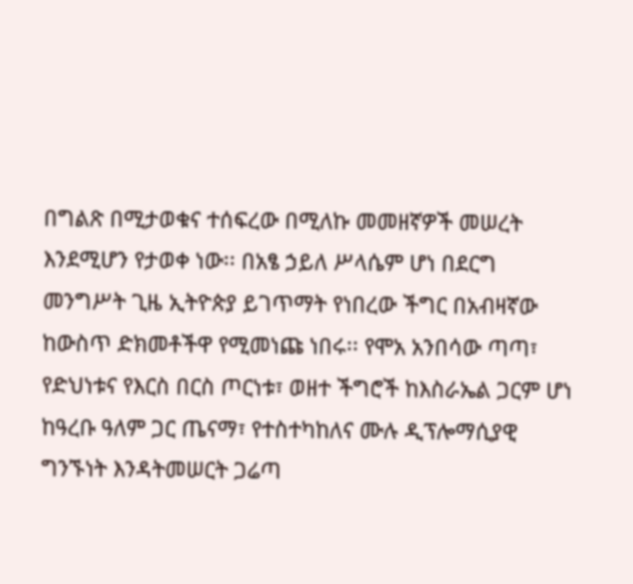በግልጽ በሚታወቁና ተሰፍረው በሚለኩ መመዘኛዎች መሠረት እንደሚሆን የታወቀ ነው፡፡ በአፄ ኃይለ ሥላሴም ሆነ በደርግ መንግሥት ጊዜ ኢትዮጵያ ይገጥማት የነበረው ችግር በአብዛኛው ከውስጥ ድክመቶችዋ የሚመነጩ ነበሩ፡፡ የሞአ አንበሳው ጣጣ፣ የድህነቱና የእርስ በርስ ጦርነቱ፣ ወዘተ ችግሮች ከእስራኤል ጋርም ሆነ ከዓረቡ ዓለም ጋር ጤናማ፣ የተስተካከለና ሙሉ ዲፕሎማሲያዊ ግንኙነት እንዳትመሠርት ጋሬጣ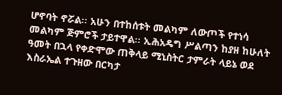ሆኖባት ኖሯል፡፡ አሁን በተከሰቱት መልካም ለውጦች የተነሳ መልካም ጅምሮች ታይተዋል፡፡ ኢሕአዴግ ሥልጣን ከያዘ ከሁለት ዓመት በኋላ የቀድሞው ጠቅላይ ሚኒስትር ታምራት ላይኔ ወደ እስራኤል ተጉዘው በርካታ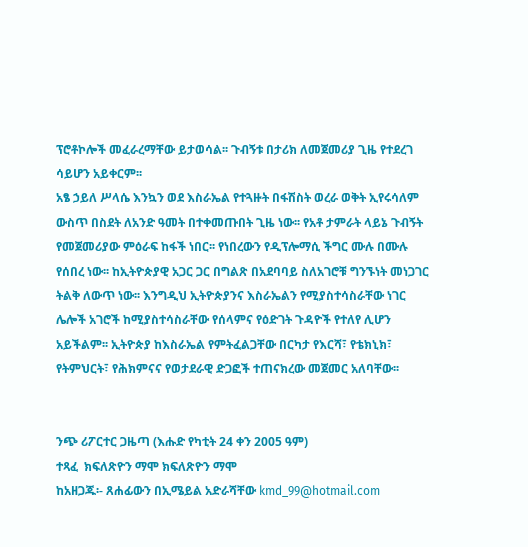ፕሮቶኮሎች መፈራረማቸው ይታወሳል፡፡ ጉብኝቱ በታሪክ ለመጀመሪያ ጊዜ የተደረገ ሳይሆን አይቀርም፡፡
አፄ ኃይለ ሥላሴ እንኳን ወደ እስራኤል የተጓዙት በፋሽስት ወረራ ወቅት ኢየሩሳለም ውስጥ በስደት ለአንድ ዓመት በተቀመጡበት ጊዜ ነው፡፡ የአቶ ታምራት ላይኔ ጉብኝት የመጀመሪያው ምዕራፍ ከፋች ነበር፡፡ የነበረውን የዲፕሎማሲ ችግር ሙሉ በሙሉ የሰበረ ነው፡፡ ከኢትዮጵያዊ አጋር ጋር በግልጽ በአደባባይ ስለአገሮቹ ግንኙነት መነጋገር ትልቅ ለውጥ ነው፡፡ እንግዲህ ኢትዮጵያንና እስራኤልን የሚያስተሳስራቸው ነገር ሌሎች አገሮች ከሚያስተሳስራቸው የሰላምና የዕድገት ጉዳዮች የተለየ ሊሆን አይችልም፡፡ ኢትዮጵያ ከእስራኤል የምትፈልጋቸው በርካታ የእርሻ፣ የቴክኒክ፣ የትምህርት፣ የሕክምናና የወታደራዊ ድጋፎች ተጠናክረው መጀመር አለባቸው፡፡


ንጭ ሪፖርተር ጋዜጣ (እሑድ የካቲት 24 ቀን 2005 ዓም)
ተጻፈ  ክፍለጽዮን ማሞ ክፍለጽዮን ማሞ
ከአዘጋጁ፡- ጸሐፊውን በኢሜይል አድራሻቸው kmd_99@hotmail.com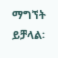ማግኘት ይቻላል፡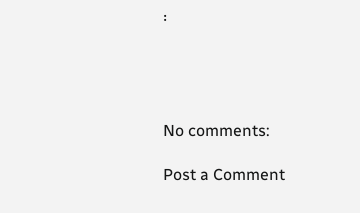፡




No comments:

Post a Comment